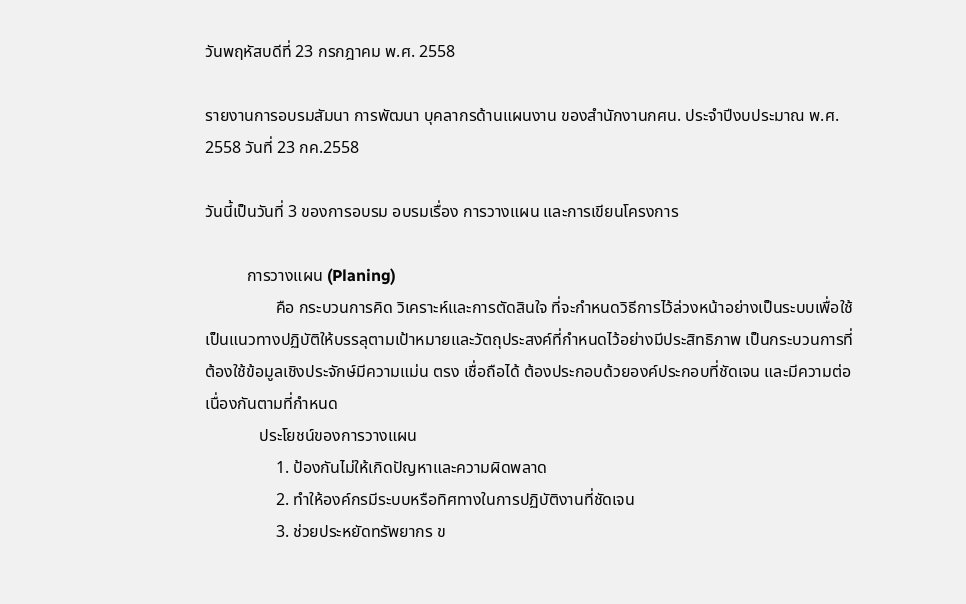วันพฤหัสบดีที่ 23 กรกฎาคม พ.ศ. 2558

รายงานการอบรมสัมนา การพัฒนา บุคลากรด้านแผนงาน ของสำนักงานกศน. ประจำปีงบประมาณ พ.ศ. 2558 วันที่ 23 กค.2558

วันนี้เป็นวันที่ 3 ของการอบรม อบรมเรื่อง การวางแผน และการเขียนโครงการ

          การวางแผน (Planing)
                 คือ กระบวนการคิด วิเคราะห์และการตัดสินใจ ที่จะกำหนดวิธีการไว้ล่วงหน้าอย่างเป็นระบบเพื่อใช้เป็นแนวทางปฏิบัติให้บรรลุตามเป้าหมายและวัตถุประสงค์ที่กำหนดไว้อย่างมีประสิทธิภาพ เป็นกระบวนการที่ต้องใช้ข้อมูลเชิงประจักษ์มีความแม่น ตรง เชื่อถือได้ ต้องประกอบด้วยองค์ประกอบที่ชัดเจน และมีความต่อเนื่องกันตามที่กำหนด
             ประโยชน์ของการวางแผน
                 1. ป้องกันไม่ให้เกิดปัญหาและความผิดพลาด
                 2. ทำให้องค์กรมีระบบหรือทิศทางในการปฏิบัติงานที่ชัดเจน
                 3. ช่วยประหยัดทรัพยากร ข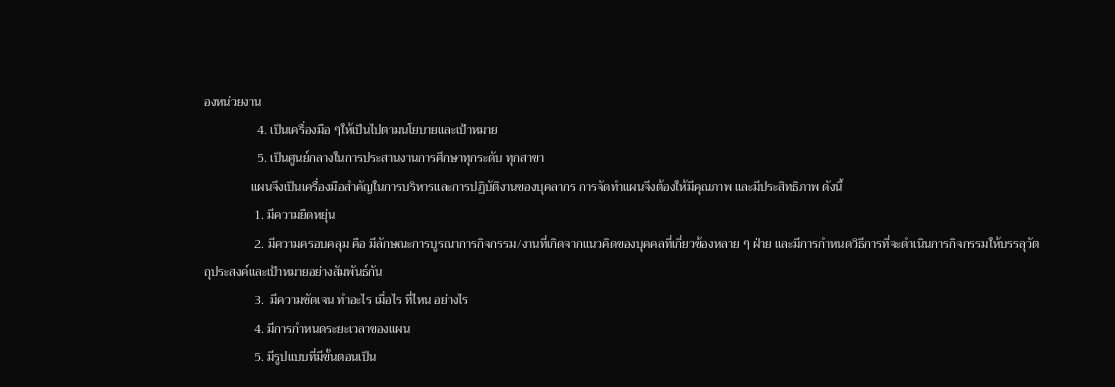องหน่วยงาน
                 4. เป็นเครื่องมือ ๆให้เป็นไปตามนโยบายและเป้าหมาย
                 5. เป็นศูนย์กลางในการประสานงานการศึกษาทุกระดับ ทุกสาขา
               แผนจึงเป็นเครื่องมือสำคัญในการบริหารและการปฏิบัติงานของบุคลากร การจัดทำแผนจึงต้องให้มีคุณภาพ และมีประสิทธิภาพ ดังนี้
                1. มีความยืดหยุ่น
                2. มีความครอบคลุม คือ มีลักษณะการบูรณาการกิจกรรม/งานที่เกิดจากแนวคิดของบุคคลที่เกี่ยวข้องหลาย ๆ ฝ่าย และมีการกำหนดวิธีการที่จะดำเนินการกิจกรรมให้บรรลุวัตถุประสงค์และเป้าหมายอย่างสัมพันธ์กัน
                3.  มีความชัดเจน ทำอะไร เมื่อไร ที่ไหน อย่างไร
                4. มีการกำหนดระยะเวลาของแผน
                5. มีรูปแบบที่มีขั้นตอนเป็น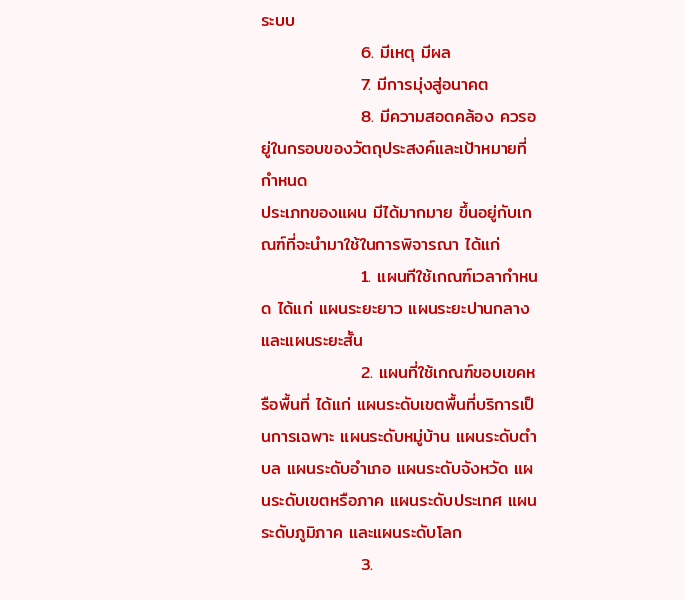ระบบ
                6. มีเหตุ มีผล
                7. มีการมุ่งสู่อนาคต
                8. มีความสอดคล้อง ควรอยู่ในกรอบของวัตถุประสงค์และเป้าหมายที่กำหนด
ประเภทของแผน มีได้มากมาย ขึ้นอยู่กับเกณฑ์ที่จะนำมาใช้ในการพิจารณา ได้แก่
                1. แผนทีใช้เกณฑ์เวลากำหนด ได้แก่ แผนระยะยาว แผนระยะปานกลางและแผนระยะสั้น
                2. แผนที่ใช้เกณฑ์ขอบเขคหรือพื้นที่ ได้แก่ แผนระดับเขตพื้นที่บริการเป็นการเฉพาะ แผนระดับหมู่บ้าน แผนระดับตำบล แผนระดับอำเภอ แผนระดับจังหวัด แผนระดับเขตหรือภาค แผนระดับประเทศ แผนระดับภูมิภาค และแผนระดับโลก
                3.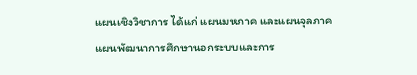แผนเชิงวิชาการ ได้แก่ แผนมหภาค และแผนจุลภาค
แผนพัฒนาการศึกษานอกระบบและการ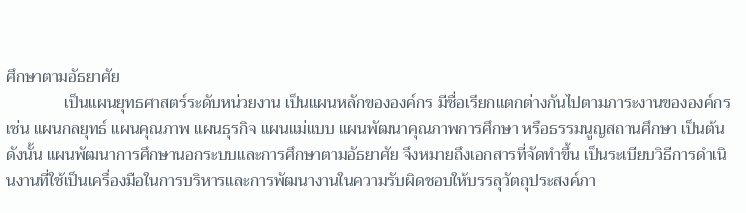ศึกษาตามอัธยาศัย
              เป็นแผนยุทธศาสตร์ระดับหน่วยงาน เป็นแผนหลักขององค์กร มีชื่อเรียกแตกต่างกันไปตามภาระงานขององค์กร เช่น แผนกลยุทธ์ แผนคุณภาพ แผนธุรกิจ แผนแม่แบบ แผนพัฒนาคุณภาพการศึกษา หรือธรรมนูญสถานศึกษา เป็นต้น  ดังนั้น แผนพัฒนาการศึกษานอกระบบและการศึกษาตามอัธยาศัย จึงหมายถึงเอกสารที่จัดทำขึ้น เป็นระเบียบวิธีการดำเนินงานที่ใช้เป็นเครื่องมือในการบริหารและการพัฒนางานในความรับผิดชอบให้บรรลุวัตถุประสงค์ภา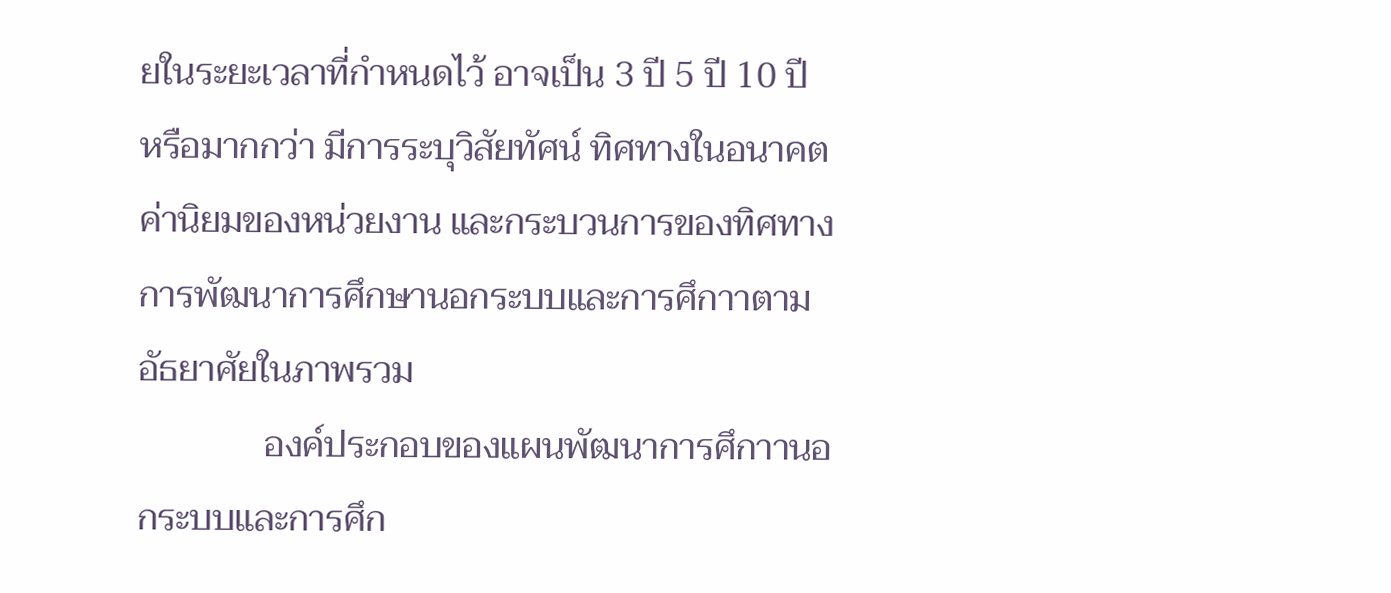ยในระยะเวลาที่กำหนดไว้ อาจเป็น 3 ปี 5 ปี 10 ปี หรือมากกว่า มีการระบุวิสัยทัศน์ ทิศทางในอนาคต ค่านิยมของหน่วยงาน และกระบวนการของทิศทาง การพัฒนาการศึกษานอกระบบและการศึกาาตามอัธยาศัยในภาพรวม
              องค์ประกอบของแผนพัฒนาการศึกาานอกระบบและการศึก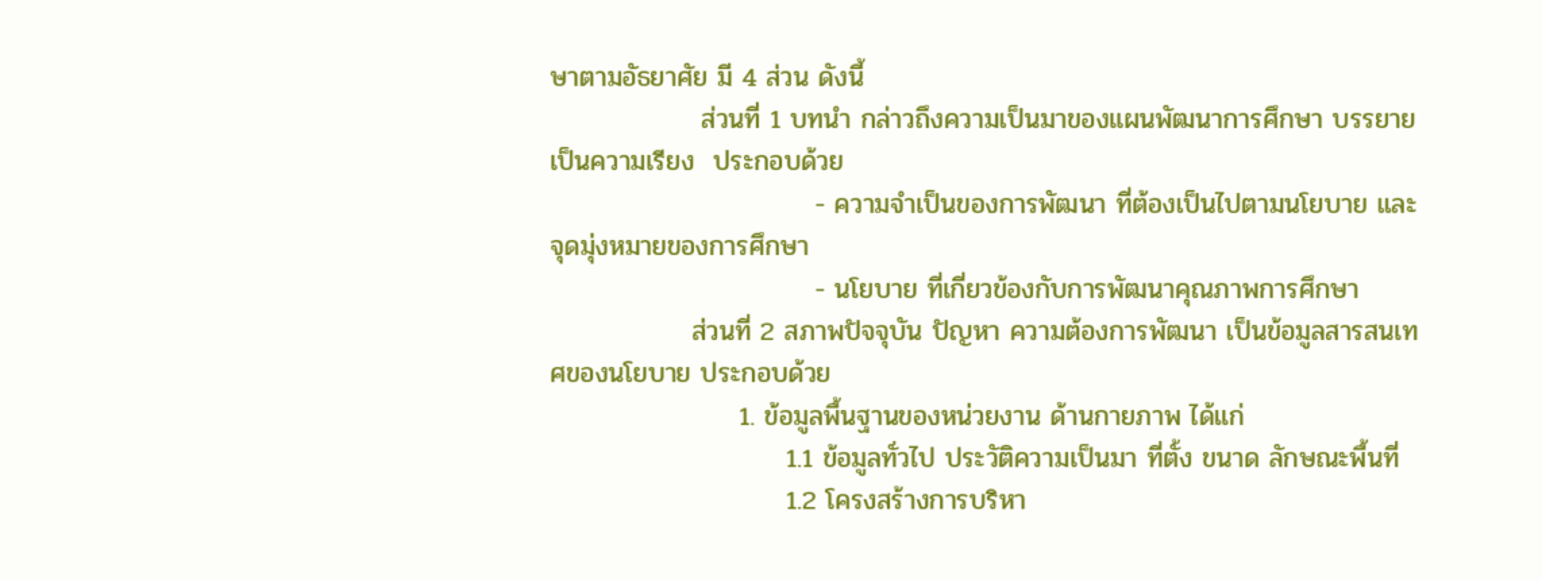ษาตามอัธยาศัย มี 4 ส่วน ดังนี้
                ส่วนที่ 1 บทนำ กล่าวถึงความเป็นมาของแผนพัฒนาการศึกษา บรรยายเป็นความเรียง  ประกอบด้วย
                            - ความจำเป็นของการพัฒนา ที่ต้องเป็นไปตามนโยบาย และจุดมุ่งหมายของการศึกษา
                            - นโยบาย ที่เกี่ยวข้องกับการพัฒนาคุณภาพการศึกษา
               ส่วนที่ 2 สภาพปัจจุบัน ปัญหา ความต้องการพัฒนา เป็นข้อมูลสารสนเทศของนโยบาย ประกอบด้วย
                    1. ข้อมูลพื้นฐานของหน่วยงาน ด้านกายภาพ ได้แก่
                         1.1 ข้อมูลทั่วไป ประวัติความเป็นมา ที่ตั้ง ขนาด ลักษณะพื้นที่
                         1.2 โครงสร้างการบริหา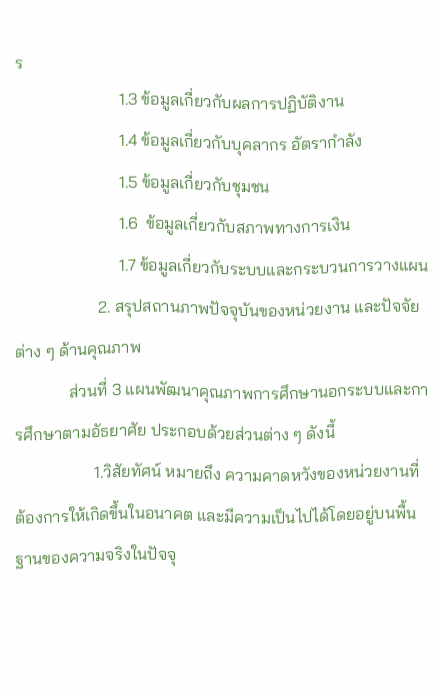ร
                         1.3 ข้อมูลเกี่ยวกับผลการปฏิบัติงาน
                         1.4 ข้อมูลเกี่ยวกับบุคลากร อัตรากำลัง
                         1.5 ข้อมูลเกี่ยวกับชุมชน
                         1.6  ข้อมูลเกี่ยวกับสภาพทางการเงิน
                         1.7 ข้อมูลเกี่ยวกับระบบและกระบวนการวางแผน
                    2. สรุปสถานภาพปัจจุบันของหน่วยงาน และปัจจัยต่าง ๆ ด้านคุณภาพ
             ส่วนที่ 3 แผนพัฒนาคุณภาพการศึกษานอกระบบและการศึกษาตามอัธยาศัย ประกอบด้วยส่วนต่าง ๆ ดังนี้
                   1.วิสัยทัศน์ หมายถึง ความคาดหวังของหน่วยงานที่ต้องการให้เกิดขึ้นในอนาคต และมีความเป็นไปได้โดยอยู่บนพื้นฐานของความจริงในปัจจุ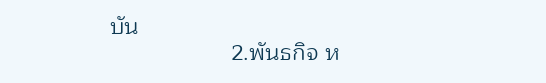บัน
                   2.พันธกิจ ห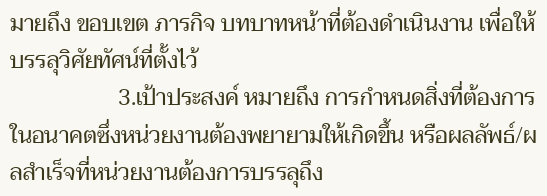มายถึง ขอบเขต ภารกิจ บทบาทหน้าที่ต้องดำเนินงาน เพื่อให้บรรลุวิศัยทัศน์ที่ตั้งไว้
                   3.เป้าประสงค์ หมายถึง การกำหนดสิ่งที่ต้องการในอนาคตซึ่งหน่วยงานต้องพยายามให้เกิดขึ้น หรือผลลัพธ์/ผลสำเร็จที่หน่วยงานต้องการบรรลุถึง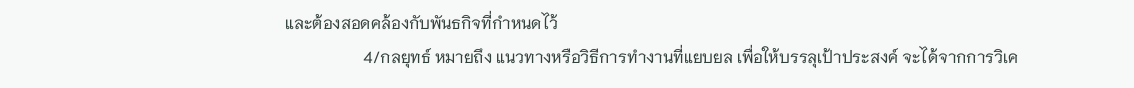และต้องสอดคล้องกับพันธกิจที่กำหนดไว้
                   4/กลยุทธ์ หมายถึง แนวทางหรือวิธีการทำงานที่แยบยล เพื่อให้บรรลุเป้าประสงค์ จะได้จากการวิเค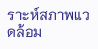ราะห์สภาพแวดล้อม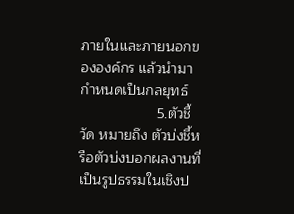ภายในและภายนอกขององค์กร แล้วนำมากำหนดเป็นกลยุทธ์
                   5.ตัวชี้วัด หมายถึง ตัวบ่งชี้หรือตัวบ่งบอกผลงานที่เป็นรูปธรรมในเชิงป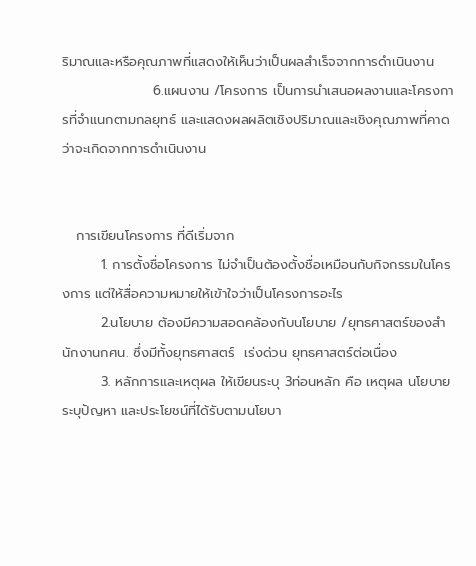ริมาณและหรือคุณภาพที่แสดงให้เห็นว่าเป็นผลสำเร็จจากการดำเนินงาน
                   6.แผนงาน /โครงการ เป็นการนำเสนอผลงานและโครงการที่จำแนกตามกลยุทธ์ และแสดงผลผลิตเชิงปริมาณและเชิงคุณภาพที่คาดว่าจะเกิดจากการดำเนินงาน


   การเขียนโครงการ ที่ดีเริ่มจาก
        1. การตั้งชื่อโครงการ ไม่จำเป็นต้องตั้งชื่อเหมือนกับกิจกรรมในโครงการ แต่ให้สื่อความหมายให้เข้าใจว่าเป็นโครงการอะไร
        2.นโยบาย ต้องมีความสอดคล้องกับนโยบาย /ยุทธศาสตร์ของสำนักงานกศน. ซึ่งมีทั้งยุทธศาสตร์  เร่งด่วน ยุทธศาสตร์ต่อเนื่อง
        3. หลักการและเหตุผล ให้เขียนระบุ 3ท่อนหลัก คือ เหตุผล นโยบาย  ระบุปัญหา และประโยชน์ที่ได้รับตามนโยบา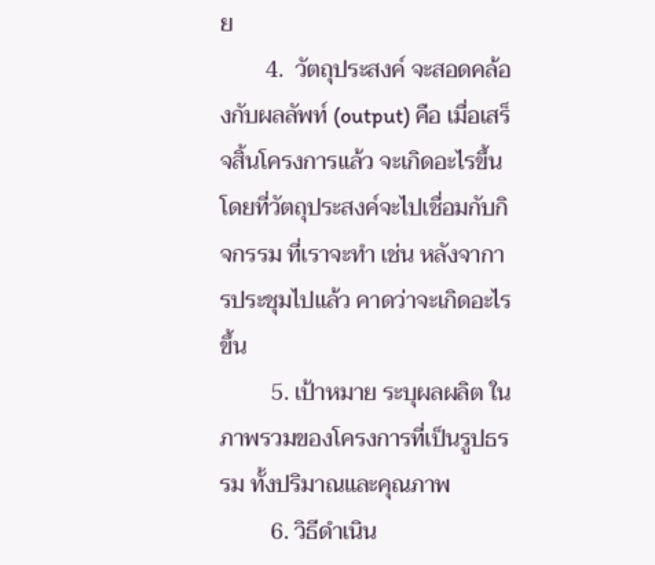ย
        4.  วัตถุประสงค์ จะสอดคล้องกับผลลัพท์ (output) คือ เมื่อเสร็จสิ้นโครงการแล้ว จะเกิดอะไรขึ้นโดยที่วัตถุประสงค์จะไปเชื่อมกับกิจกรรม ที่เราจะทำ เช่น หลังจาการประชุมไปแล้ว คาดว่าจะเกิดอะไรขึ้น
         5. เป้าหมาย ระบุผลผลิต ในภาพรวมของโครงการที่เป็นรูปธรรม ทั้งปริมาณและคุณภาพ
         6. วิธีดำเนิน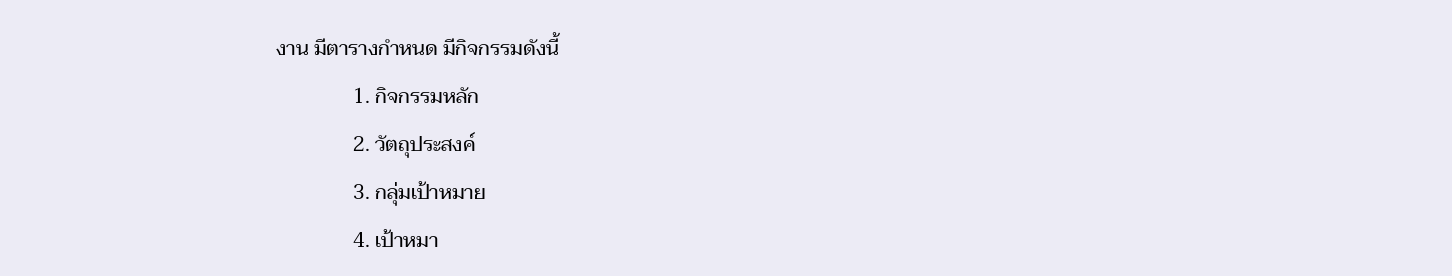งาน มีตารางกำหนด มีกิจกรรมดังนี้
               1. กิจกรรมหลัก
               2. วัตถุประสงค์
               3. กลุ่มเป้าหมาย
               4. เป้าหมา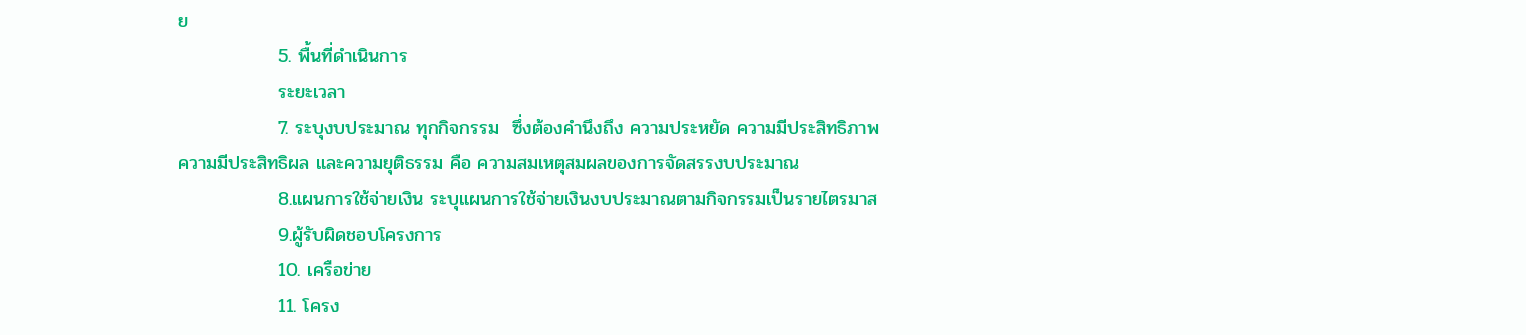ย
               5. พื้นที่ดำเนินการ
               ระยะเวลา
               7. ระบุงบประมาณ ทุกกิจกรรม  ซึ่งต้องคำนึงถึง ความประหยัด ความมีประสิทธิภาพ ความมีประสิทธิผล และความยุติธรรม คือ ความสมเหตุสมผลของการจัดสรรงบประมาณ
               8.แผนการใช้จ่ายเงิน ระบุแผนการใช้จ่ายเงินงบประมาณตามกิจกรรมเป็นรายไตรมาส
               9.ผู้รับผิดชอบโครงการ
               10. เครือข่าย
               11. โครง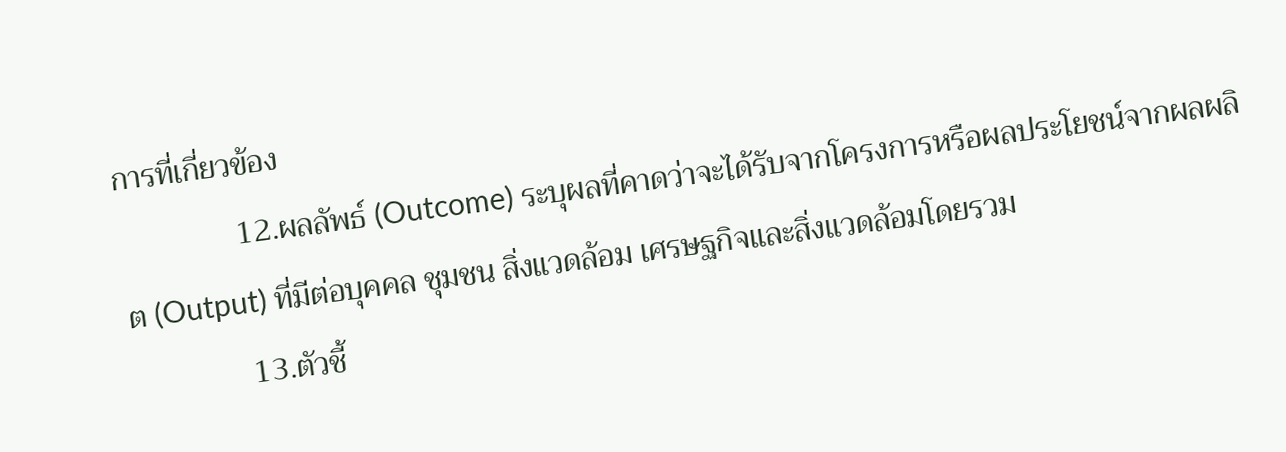การที่เกี่ยวข้อง
               12.ผลลัพธ์ (Outcome) ระบุผลที่คาดว่าจะได้รับจากโครงการหรือผลประโยชน์จากผลผลิต (Output) ที่มีต่อบุคคล ชุมชน สิ่งแวดล้อม เศรษฐกิจและสิ่งแวดล้อมโดยรวม
               13.ตัวชี้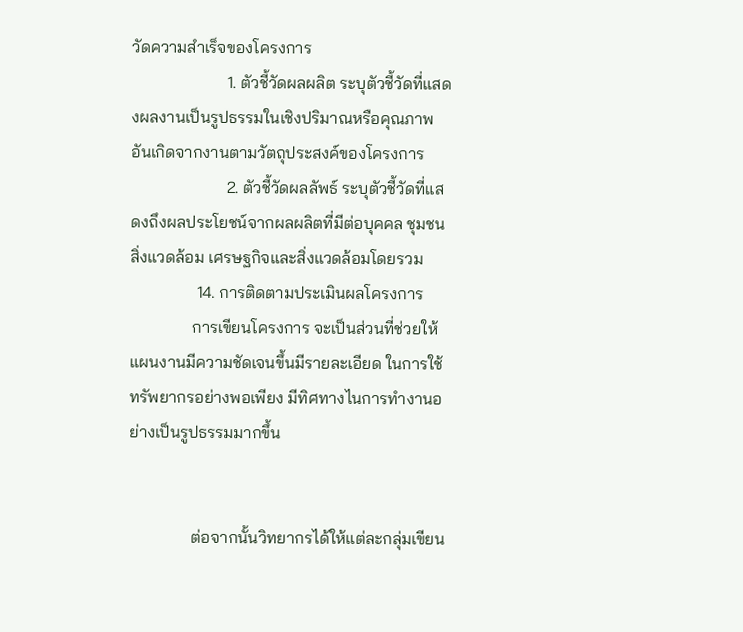วัดความสำเร็จของโครงการ
                       1. ตัวชี้วัดผลผลิต ระบุตัวชี้วัดที่แสดงผลงานเป็นรูปธรรมในเชิงปริมาณหรือคุณภาพอันเกิดจากงานตามวัตถุประสงค์ของโครงการ
                       2. ตัวชี้วัดผลลัพธ์ ระบุตัวชี้วัดที่แสดงถึงผลประโยชน์จากผลผลิตที่มีต่อบุคคล ชุมชน สิ่งแวดล้อม เศรษฐกิจและสิ่งแวดล้อมโดยรวม
                14. การติดตามประเมินผลโครงการ
               การเขียนโครงการ จะเป็นส่วนที่ช่วยให้แผนงานมีความชัดเจนขึ้นมีรายละเอียด ในการใช้ทรัพยากรอย่างพอเพียง มีทิศทางไนการทำงานอย่างเป็นรูปธรรมมากขึ้น


               ต่อจากนั้นวิทยากรได้ให้แต่ละกลุ่มเขียน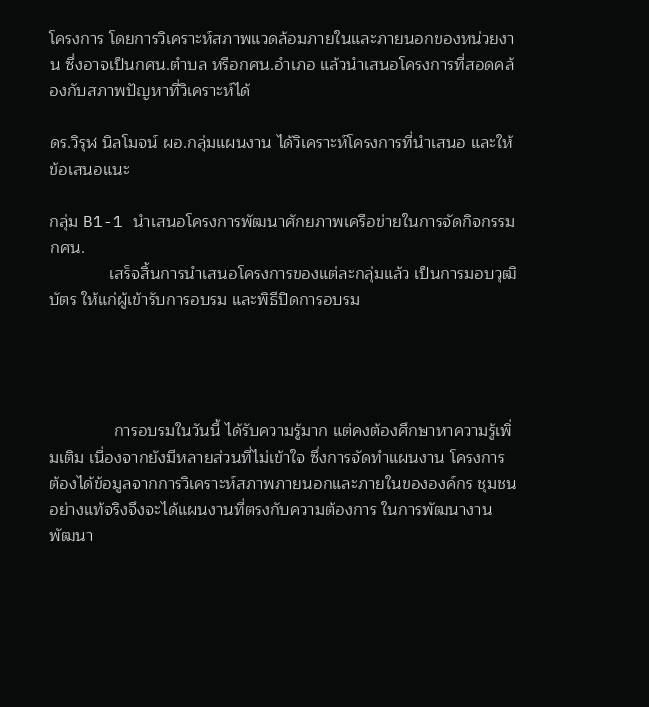โครงการ โดยการวิเคราะห์สภาพแวดล้อมภายในและภายนอกของหน่วยงาน ซึ่งอาจเป็นกศน.ตำบล หรือกศน.อำเภอ แล้วนำเสนอโครงการที่สอดคล้องกับสภาพปัญหาที่วิเคราะห์ได้

ดร.วิรุฬ นิลโมจน์ ผอ.กลุ่มแผนงาน ได้วิเคราะห์โครงการที่นำเสนอ และให้ข้อเสนอแนะ

กลุ่ม B1-1 นำเสนอโครงการพัฒนาศักยภาพเครือข่ายในการจัดกิจกรรมกศน.
             เสร็จสิ้นการนำเสนอโครงการของแต่ละกลุ่มแล้ว เป็นการมอบวุฒิบัตร ให้แก่ผู้เข้ารับการอบรม และพิธีปิดการอบรม




              การอบรมในวันนี้ ได้รับความรู้มาก แต่คงต้องศึกษาหาความรู้เพิ่มเติม เนื่องจากยังมีหลายส่วนที่ไม่เข้าใจ ซึ่งการจัดทำแผนงาน โครงการ ต้องได้ข้อมูลจากการวิเคราะห์สภาพภายนอกและภายในขององค์กร ชุมชน อย่างแท้จริงจึงจะได้แผนงานที่ตรงกับความต้องการ ในการพัฒนางานพัฒนา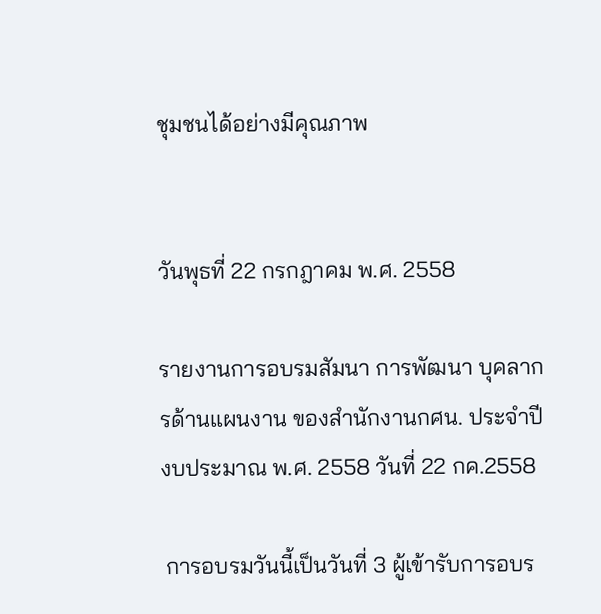ชุมชนได้อย่างมีคุณภาพ


วันพุธที่ 22 กรกฎาคม พ.ศ. 2558

รายงานการอบรมสัมนา การพัฒนา บุคลากรด้านแผนงาน ของสำนักงานกศน. ประจำปีงบประมาณ พ.ศ. 2558 วันที่ 22 กค.2558

 การอบรมวันนี้เป็นวันที่ 3 ผู้เข้ารับการอบร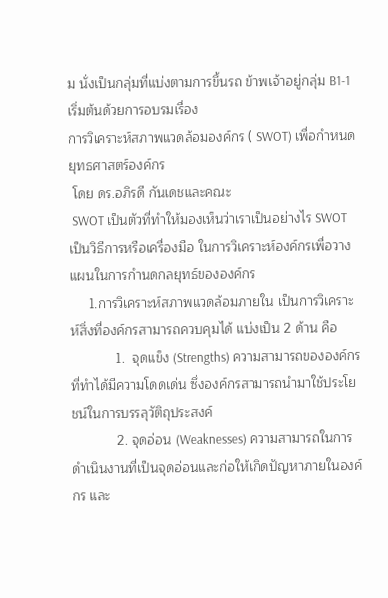ม นั่งเป็นกลุ่มที่แบ่งตามการขึ้นรถ ข้าพเจ้าอยู่กลุ่ม B1-1     เริ่มต้นด้วยการอบรมเรื่อง
การวิเคราะห์สภาพแวดล้อมองค์กร ( SWOT) เพื่อกำหนดยุทธศาสตร์องค์กร
 โดย ดร.อภิรดี กันเดชและคณะ
 SWOT เป็นตัวที่ทำให้มองเห็นว่าเราเป็นอย่างไร SWOT เป็นวิธีการหรือเครื่องมือ ในการวิเคราะห์องค์กรเพื่อวางแผนในการกำนดกลยุทธ์ขององค์กร
     1.การวิเคราะห์สภาพแวดล้อมภายใน เป็นการวิเคราะห์สิ่งที่องค์กรสามารถควบคุมได้ แบ่งเป็น 2 ด้าน คือ
            1.  จุดแข็ง (Strengths) ความสามารถขององค์กรที่ทำได้มีความโดดเด่น ซึ่งองค์กรสามารถนำมาใช้ประโยชน์ในการบรรลุวัติถุประสงค์
            2. จุดอ่อน (Weaknesses) ความสามารถในการดำเนินงานที่เป็นจุดอ่อนและก่อให้เกิดปัญหาภายในองค์กร และ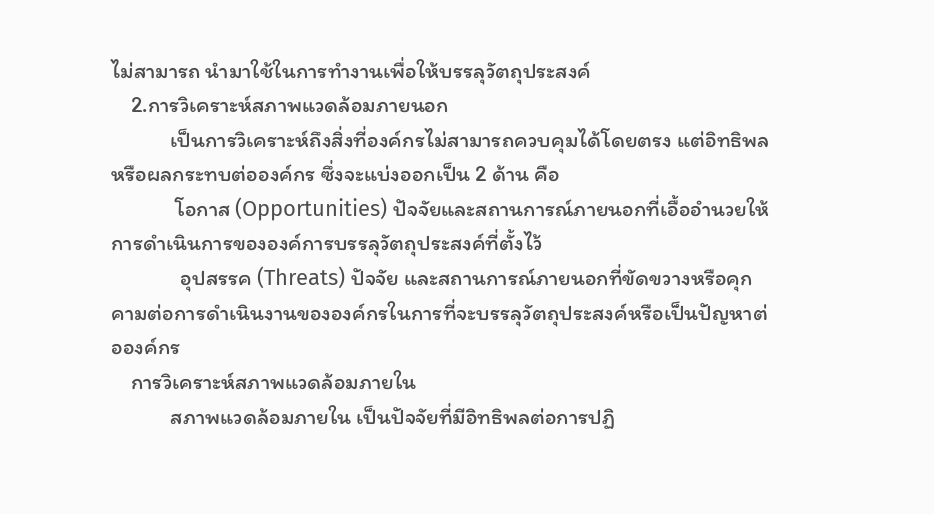ไม่สามารถ นำมาใช้ในการทำงานเพื่อให้บรรลุวัตถุประสงค์
    2.การวิเคราะห์สภาพแวดล้อมภายนอก
            เป็นการวิเคราะห์ถึงสิ่งที่องค์กรไม่สามารถควบคุมได้โดยตรง แต่อิทธิพลหรือผลกระทบต่อองค์กร ซึ่งจะแบ่งออกเป็น 2 ด้าน คือ
             โอกาส (Opportunities) ปัจจัยและสถานการณ์ภายนอกที่เอื้ออำนวยให้การดำเนินการขององค์การบรรลุวัตถุประสงค์ที่ตั้งไว้
              อุปสรรค (Threats) ปัจจัย และสถานการณ์ภายนอกที่ขัดขวางหรือคุกคามต่อการดำเนินงานขององค์กรในการที่จะบรรลุวัตถุประสงค์หรือเป็นปัญหาต่อองค์กร
    การวิเคราะห์สภาพแวดล้อมภายใน
            สภาพแวดล้อมภายใน เป็นปัจจัยที่มีอิทธิพลต่อการปฏิ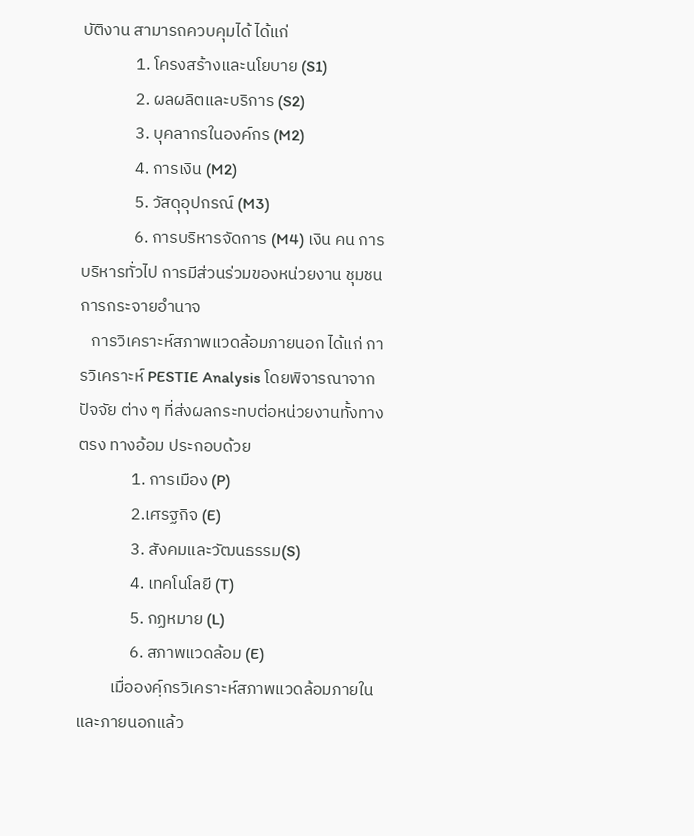บัติงาน สามารถควบคุมได้ ได้แก่
              1. โครงสร้างและนโยบาย (S1)
              2. ผลผลิตและบริการ (S2)
              3. บุคลากรในองค์กร (M2)
              4. การเงิน (M2)
              5. วัสดุอุปกรณ์ (M3)
              6. การบริหารจัดการ (M4) เงิน คน การบริหารทั่วไป การมีส่วนร่วมของหน่วยงาน ชุมชน การกระจายอำนาจ
   การวิเคราะห์สภาพแวดล้อมภายนอก ได้แก่ การวิเคราะห์ PESTIE Analysis โดยพิจารณาจากปัจจัย ต่าง ๆ ที่ส่งผลกระทบต่อหน่วยงานทั้งทางตรง ทางอ้อม ประกอบด้วย
              1. การเมือง (P)
              2.เศรฐกิจ (E)
              3. สังคมและวัฒนธรรม(S)
              4. เทคโนโลยี (T)
              5. กฏหมาย (L)
              6. สภาพแวดล้อม (E)
         เมื่อองคฺ์กรวิเคราะห์สภาพแวดล้อมภายในและภายนอกแล้ว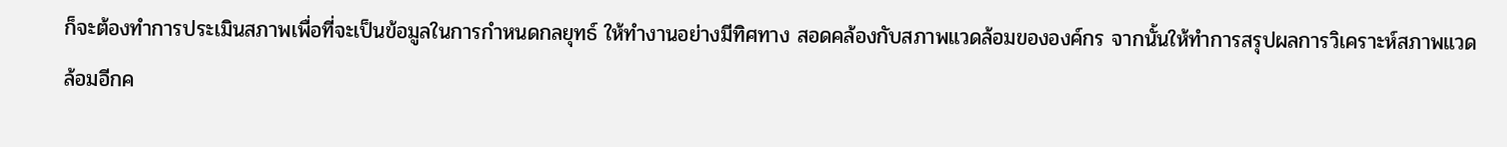ก็จะต้องทำการประเมินสภาพเพื่อที่จะเป็นข้อมูลในการกำหนดกลยุทธ์ ให้ทำงานอย่างมีทิศทาง สอดคล้องกับสภาพแวดล้อมขององค์กร จากนั้นให้ทำการสรุปผลการวิเคราะห์สภาพแวดล้อมอีกค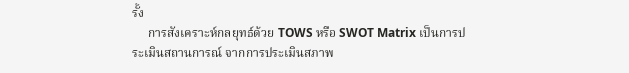รั้ง
     การสังเคราะห์กลยุทธ์ด้วย TOWS หรือ SWOT Matrix เป็นการประเมินสถานการณ์ จากการประเมินสภาพ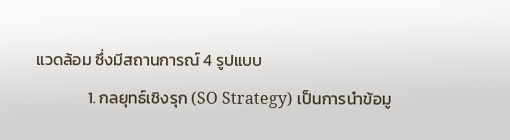แวดล้อม ซึ่งมีสถานการณ์ 4 รูปแบบ
              1. กลยุทธ์เชิงรุก (SO Strategy) เป็นการนำข้อมู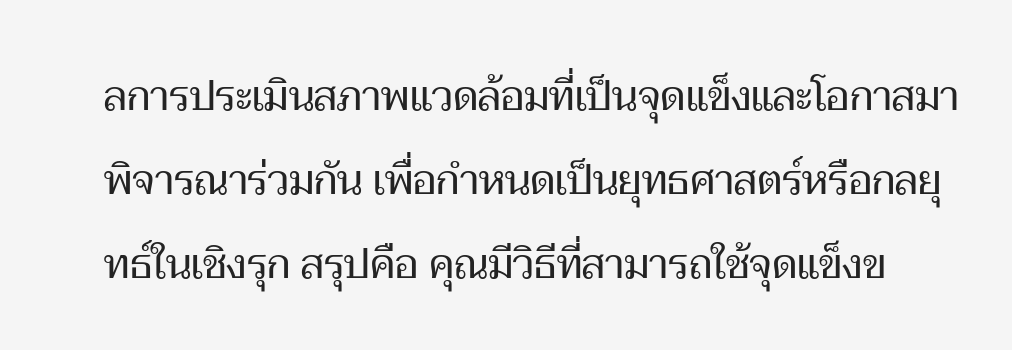ลการประเมินสภาพแวดล้อมที่เป็นจุดแข็งและโอกาสมาพิจารณาร่วมกัน เพื่อกำหนดเป็นยุทธศาสตร์หรือกลยุทธ์ในเชิงรุก สรุปคือ คุณมีวิธีที่สามารถใช้จุดแข็งข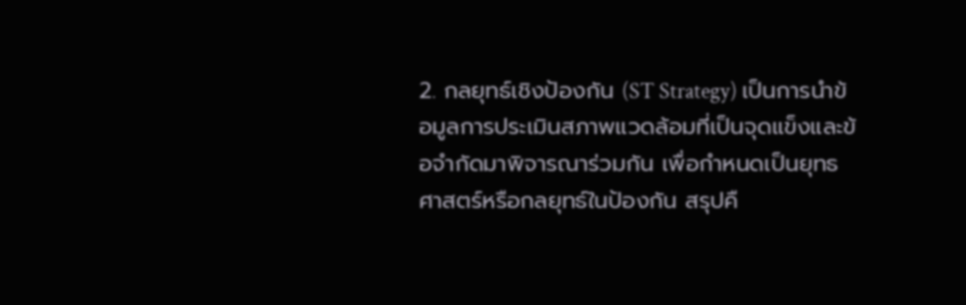2. กลยุทธ์เชิงป้องกัน (ST Strategy) เป็นการนำข้อมูลการประเมินสภาพแวดล้อมที่เป็นจุดแข็งและข้อจำกัดมาพิจารณาร่วมกัน เพื่อกำหนดเป็นยุทธศาสตร์หรือกลยุทธ์ในป้องกัน สรุปคื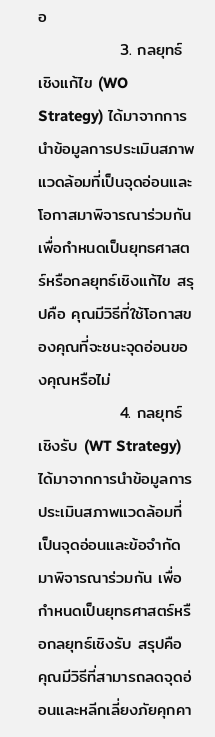อ
              3. กลยุทธ์เชิงแก้ไข (WO Strategy) ได้มาจากการนำข้อมูลการประเมินสภาพแวดล้อมที่เป็นจุดอ่อนและโอกาสมาพิจารณาร่วมกัน เพื่อกำหนดเป็นยุทธศาสตร์หรือกลยุทธ์เชิงแก้ไข สรุปคือ คุณมีวิธีที่ใช้โอกาสของคุณที่จะชนะจุดอ่อนของคุณหรือไม่
              4. กลยุทธ์เชิงรับ (WT Strategy) ได้มาจากการนำข้อมูลการประเมินสภาพแวดล้อมที่เป็นจุดอ่อนและข้อจำกัดมาพิจารณาร่วมกัน เพื่อกำหนดเป็นยุทธศาสตร์หรือกลยุทธ์เชิงรับ สรุปคือ คุณมีวิธีที่สามารถลดจุดอ่อนและหลีกเลี่ยงภัยคุกคา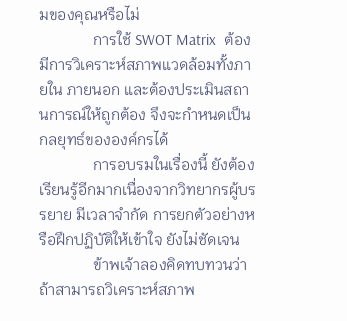มของคุณหรือไม่
              การใช้ SWOT Matrix  ต้องมีการวิเคราะห์สภาพแวดล้อมทั้งภายใน ภายนอก และต้องประเมินสถานการณ์ให้ถูกต้อง จึงจะกำหนดเป็นกลยุทธ์ขององค์กรได้
              การอบรมในเรื่องนี้ ยังต้องเรียนรู้อีกมากเนื่องจากวิทยากรผู้บรรยาย มีเวลาจำกัด การยกตัวอย่างหรือฝึกปฏิบัติให้เข้าใจ ยังไม่ชัดเจน
              ข้าพเจ้าลองคิดทบทวนว่า ถ้าสามารถวิเคราะห์สภาพ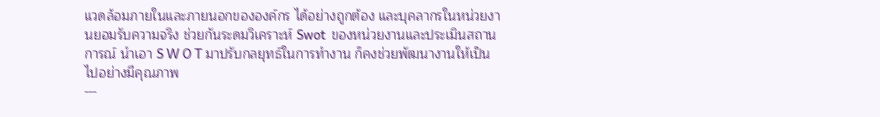แวดล้อมภายในและภายนอกขององค์กร ได้อย่างถูกต้อง และบุคลากรในหน่วยงานยอมรับความจริง ช่วยกันระดมวิเคราะห์ Swot  ของหน่วยงานและประเมินสถานการณ์ นำเอา S W O T มาปรับกลยุทธ์ในการทำงาน ก็คงช่วยพัฒนางานให้เป็นไปอย่างมีคุณภาพ
---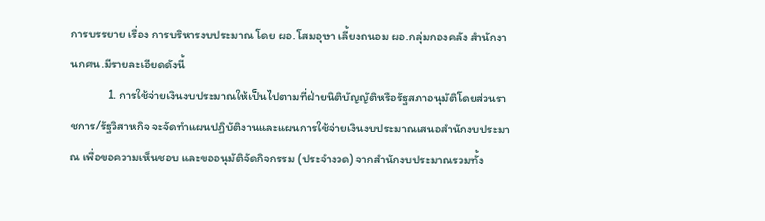การบรรยาย เรื่อง การบริหารงบประมาณ โดย ผอ.โสมอุษา เลี้ยงถนอม ผอ.กลุ่มกองคลัง สำนักงานกศน.มีรายละเอียดดังนี้
              1. การใช้จ่ายเงินงบประมาณให้เป็นไปตามที่ฝ่ายนิติบัญญัติหรือรัฐสภาอนุมัติโดยส่วนราชการ/รัฐวิสาหกิจ จะจัดทำแผนปฏิบัติงานและแผนการใช้จ่ายเงินงบประมาณเสนอสำนักงบประมาณ เพื่อขอความเห็นชอบ และขออนุมัติจัดกิจกรรม (ประจำงวด) จากสำนักงบประมาณรวมทั้ง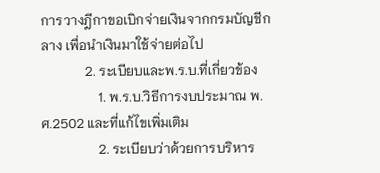การวางฎีกาขอเบิกจ่ายเงินจากกรมบัญชีกลาง เพื่อนำเงินมาใช้จ่ายต่อไป
             2. ระเบียบและพ.ร.บ.ที่เกี่ยวข้อง
                 1. พ.ร.บ.วิธีการงบประมาณ พ.ศ.2502 และที่แก้ไขเพิ่มเติม
                 2. ระเบียบว่าด้วยการบริหาร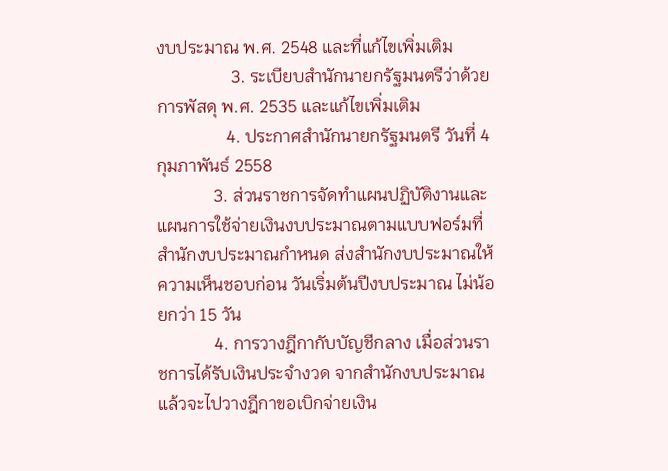งบประมาณ พ.ศ. 2548 และที่แก้ไขเพิ่มเติม
                 3. ระเบียบสำนักนายกรัฐมนตรีว่าด้วยการพัสดุ พ.ศ. 2535 และแก้ไขเพิ่มเติม
                4. ประกาศสำนักนายกรัฐมนตรี วันที่ 4 กุมภาพันธ์ 2558
             3. ส่วนราชการจัดทำแผนปฏิบัติงานและแผนการใช้จ่ายเงินงบประมาณตามแบบฟอร์มที่สำนักงบประมาณกำหนด ส่งสำนักงบประมาณให้ความเห็นชอบก่อน วันเริ่มต้นปีงบประมาณ ไม่น้อยกว่า 15 วัน
             4. การวางฎีกากับบัญชีกลาง เมื่อส่วนราชการได้รับเงินประจำงวด จากสำนักงบประมาณแล้วจะไปวางฎีกาขอเบิกจ่ายเงิน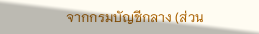จากกรมบัญชีกลาง (ส่วน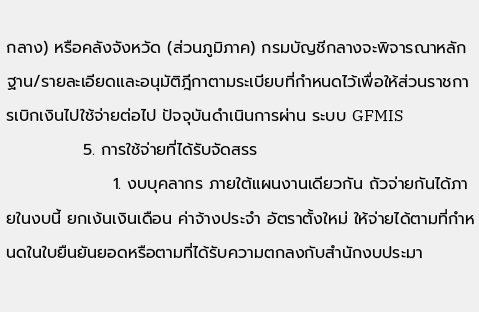กลาง) หรือคลังจังหวัด (ส่วนภูมิภาค) กรมบัญชีกลางจะพิจารณาหลักฐาน/รายละเอียดและอนุมัติฎีกาตามระเบียบที่กำหนดไว้เพื่อให้ส่วนราชการเบิกเงินไปใช้จ่ายต่อไป ปัจจุบันดำเนินการผ่าน ระบบ GFMIS
             5. การใช้จ่ายที่ได้รับจัดสรร
                  1. งบบุคลากร ภายใต้แผนงานเดียวกัน ถัวจ่ายกันได้ภายในงบนี้ ยกเง้นเงินเดือน ค่าจ้างประจำ อัตราตั้งใหม่ ให้จ่ายได้ตามที่กำหนดในใบยืนยันยอดหรือตามที่ได้รับความตกลงกับสำนักงบประมา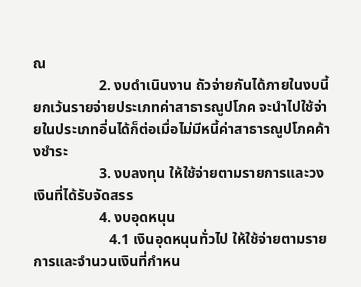ณ
                  2. งบดำเนินงาน ถัวจ่ายกันได้ภายในงบนี้ ยกเว้นรายจ่ายประเภทค่าสาธารณูปโภค จะนำไปใช้จ่ายในประเภทอี่นได้ก็ต่อเมื่อไม่มีหนี้ค่าสาธารณูปโภคค้างชำระ
                  3. งบลงทุน ให้ใช้จ่ายตามรายการและวงเงินที่ได้รับจัดสรร
                  4. งบอุดหนุน
                     4.1 เงินอุดหนุนทั่วไป ให้ใช้จ่ายตามรายการและจำนวนเงินที่กำหน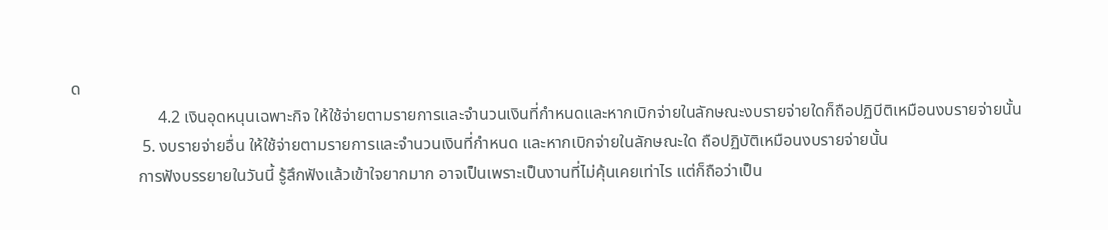ด
                     4.2 เงินอุดหนุนเฉพาะกิจ ให้ใช้จ่ายตามรายการและจำนวนเงินที่กำหนดและหากเบิกจ่ายในลักษณะงบรายจ่ายใดก็ถือปฏิบีติเหมือนงบรายจ่ายนั้น
                 5. งบรายจ่ายอื่น ให้ใช้จ่ายตามรายการและจำนวนเงินที่กำหนด และหากเบิกจ่ายในลักษณะใด ถือปฏิบัติเหมือนงบรายจ่ายนั้น
                การฟังบรรยายในวันนี้ รู้สึกฟังแล้วเข้าใจยากมาก อาจเป็นเพราะเป็นงานที่ไม่คุ้นเคยเท่าไร แต่ก็ถือว่าเป็น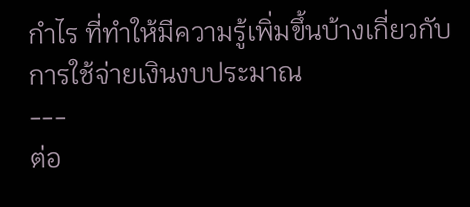กำไร ที่ทำให้มีความรู้เพิ่มขึ้นบ้างเกี่ยวกับการใช้จ่ายเงินงบประมาณ
---
ต่อ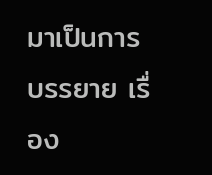มาเป็นการบรรยาย เรื่อง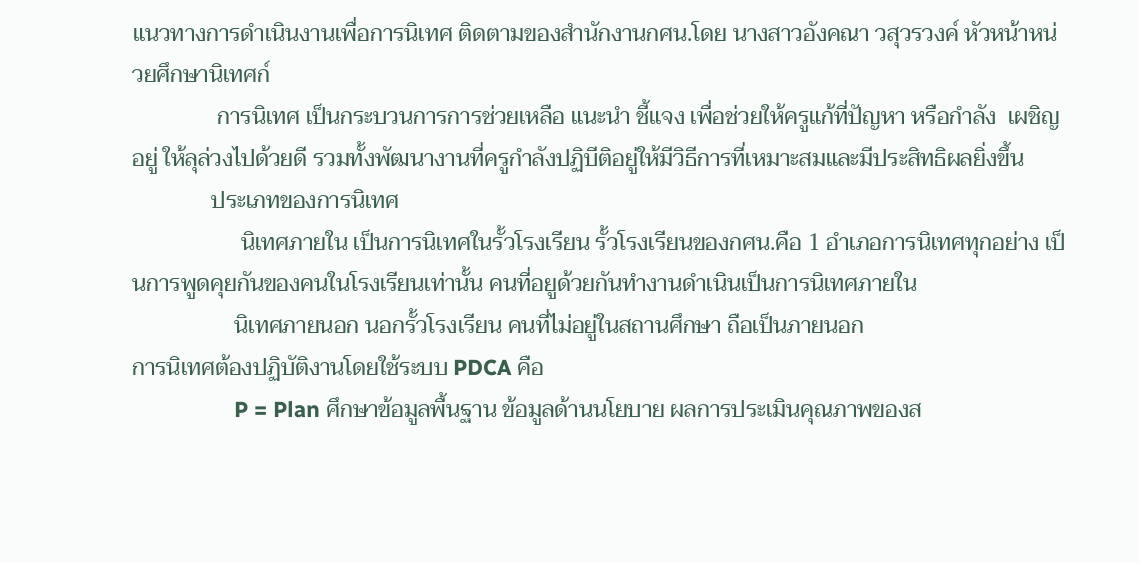แนวทางการดำเนินงานเพื่อการนิเทศ ติดตามของสำนักงานกศน.โดย นางสาวอังคณา วสุวรวงค์ หัวหน้าหน่วยศึกษานิเทศก์
               การนิเทศ เป็นกระบวนการการช่วยเหลือ แนะนำ ชี้แจง เพื่อช่วยให้ครูแก้ที่ปัญหา หรือกำลัง  เผชิญอยู่ ให้ลุล่วงไปด้วยดี รวมทั้งพัฒนางานที่ครูกำลังปฏิบีติอยู่ให้มีวิธีการที่เหมาะสมและมีประสิทธิผลยิ่งขึ้น
              ประเภทของการนิเทศ
                   นิเทศภายใน เป็นการนิเทศในรั้วโรงเรียน รั้วโรงเรียนของกศน.คือ 1 อำเภอการนิเทศทุกอย่าง เป็นการพูดคุยกันของคนในโรงเรียนเท่านั้น คนที่อยูด้วยกันทำงานดำเนินเป็นการนิเทศภายใน
                  นิเทศภายนอก นอกรั้วโรงเรียน คนที่ไม่อยู่ในสถานศึกษา ถือเป็นภายนอก
การนิเทศต้องปฏิบัติงานโดยใช้ระบบ PDCA คือ
                 P = Plan ศึกษาข้อมูลพื้นฐาน ข้อมูลด้านนโยบาย ผลการประเมินคุณภาพของส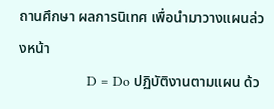ถานศึกษา ผลการนิเทศ เพื่อนำมาวางแผนล่วงหน้า
                 D = Do ปฏิบัติงานตามแผน ด้ว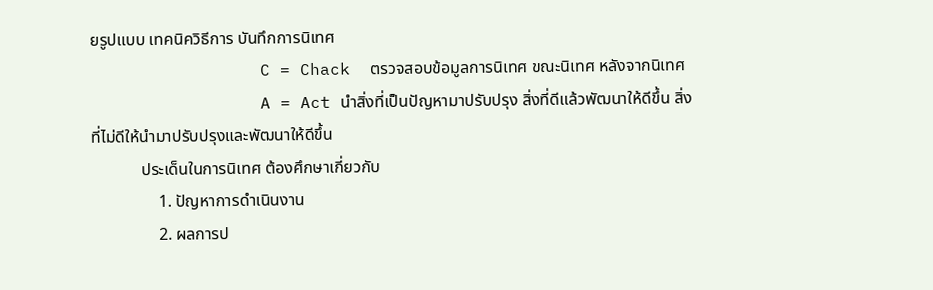ยรูปแบบ เทคนิควิธีการ บันทึกการนิเทศ
                 C = Chack  ตรวจสอบข้อมูลการนิเทศ ขณะนิเทศ หลังจากนิเทศ
                 A = Act นำสิ่งที่เป็นปัญหามาปรับปรุง สิ่งที่ดีแล้วพัฒนาให้ดีขึ้น สิ่งที่ไม่ดีให้นำมาปรับปรุงและพัฒนาให้ดีขึ้น
            ประเด็นในการนิเทศ ต้องศึกษาเกี่ยวกับ
                1. ปัญหาการดำเนินงาน
                2. ผลการป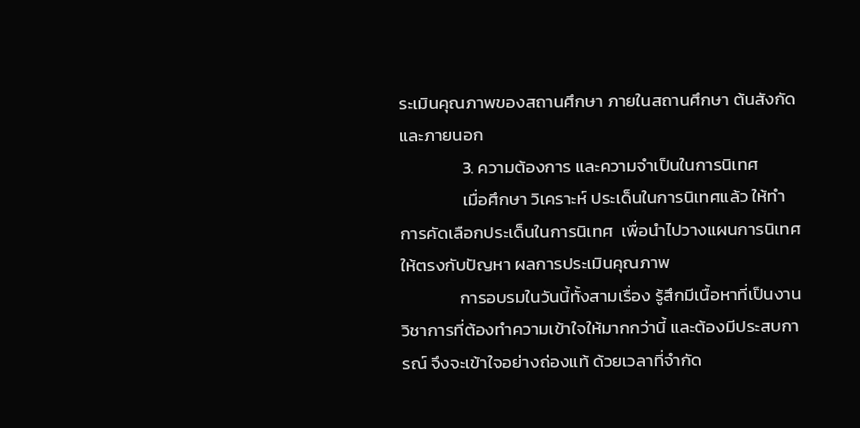ระเมินคุณภาพของสถานศึกษา ภายในสถานศึกษา ต้นสังกัด และภายนอก
                3. ความต้องการ และความจำเป็นในการนิเทศ
                เมื่อศึกษา วิเคราะห์ ประเด็นในการนิเทศแล้ว ให้ทำการคัดเลือกประเด็นในการนิเทศ  เพื่อนำไปวางแผนการนิเทศ ให้ตรงกับปัญหา ผลการประเมินคุณภาพ
               การอบรมในวันนี้ทั้งสามเรื่อง รู้สึกมีเนื้อหาที่เป็นงานวิชาการที่ต้องทำความเข้าใจให้มากกว่านี้ และต้องมีประสบการณ์ จึงจะเข้าใจอย่างถ่องแท้ ด้วยเวลาที่จำกัด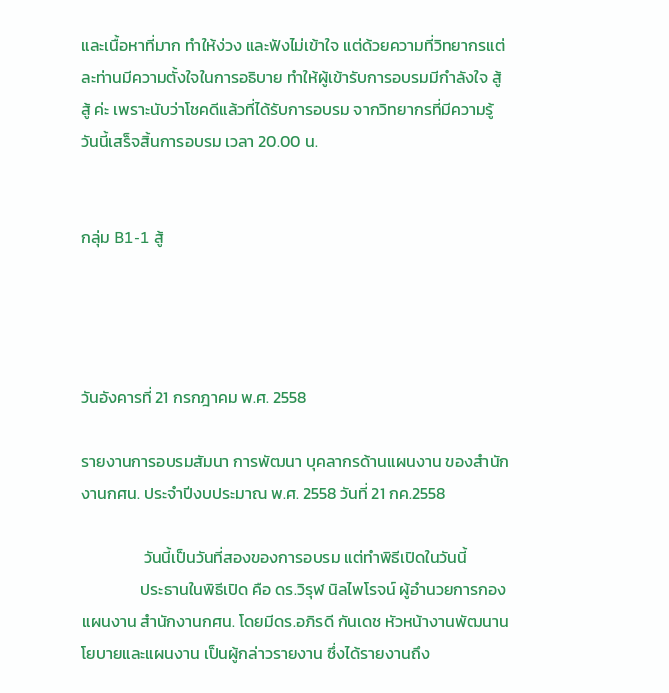และเนื้อหาที่มาก ทำให้ง่วง และฟังไม่เข้าใจ แต่ด้วยความที่วิทยากรแต่ละท่านมีความตั้งใจในการอธิบาย ทำให้ผู้เข้ารับการอบรมมีกำลังใจ สู้ สู้ ค่ะ เพราะนับว่าโชคดีแล้วที่ได้รับการอบรม จากวิทยากรที่มีความรู้ วันนี้เสร็จสิ้นการอบรม เวลา 20.00 น.


กลุ่ม B1-1 สู้




วันอังคารที่ 21 กรกฎาคม พ.ศ. 2558

รายงานการอบรมสัมนา การพัฒนา บุคลากรด้านแผนงาน ของสำนักงานกศน. ประจำปีงบประมาณ พ.ศ. 2558 วันที่ 21 กค.2558

                 วันนี้เป็นวันที่สองของการอบรม แต่ทำพิธีเปิดในวันนี้
                ประธานในพิธีเปิด คือ ดร.วิรุฬ นิลไพโรจน์ ผู้อำนวยการกองแผนงาน สำนักงานกศน. โดยมีดร.อภิรดี กันเดช หัวหน้างานพัฒนานโยบายและแผนงาน เป็นผู้กล่าวรายงาน ซึ่งได้รายงานถึง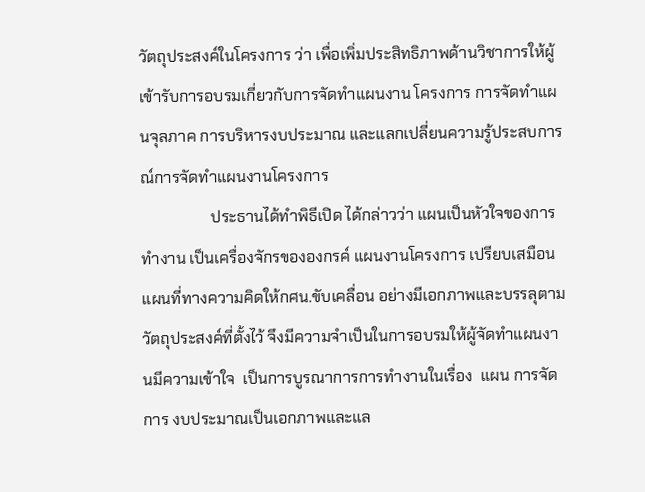วัตถุประสงค์ในโครงการ ว่า เพื่อเพิ่มประสิทธิภาพด้านวิชาการให้ผู้เข้ารับการอบรมเกี่ยวกับการจัดทำแผนงาน โครงการ การจัดทำแผนจุลภาค การบริหารงบประมาณ และแลกเปลี่ยนความรู้ประสบการณ์การจัดทำแผนงานโครงการ
                  ประธานได้ทำพิธีเปิด ได้กล่าวว่า แผนเป็นหัวใจของการทำงาน เป็นเครื่องจักรขององกรค์ แผนงานโครงการ เปรียบเสมือน แผนที่ทางความคิดให้กศน.ขับเคลื่อน อย่างมีเอกภาพและบรรลุตามวัตถุประสงค์ที่ตั้งไว้ จึงมีความจำเป็นในการอบรมให้ผู้จัดทำแผนงานมีความเข้าใจ  เป็นการบูรณาการการทำงานในเรื่อง  แผน การจัดการ งบประมาณเป็นเอกภาพและแล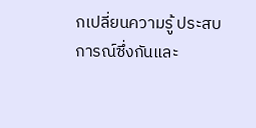กเปลี่ยนความรู้ ประสบการณ์ซึ่งกันและ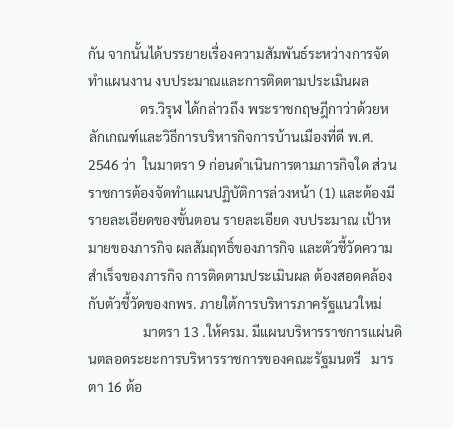กัน จากนั้นได้บรรยายเรื่องความสัมพันธ์ระหว่างการจัดทำแผนงาน งบประมาณและการติดตามประเมินผล
               ดร.วิรุฬ ได้กล่าวถึง พระราชกฤษฎีกาว่าด้วยหลักเกณฑ์และวิธีการบริหารกิจการบ้านเมืองที่ดี พ.ศ. 2546 ว่า  ในมาตรา 9 ก่อนดำเนินการตามภารกิจใด ส่วนราชการต้องจัดทำแผนปฏิบัติการล่วงหน้า (1) และต้องมีรายละเอียดของขั้นตอน รายละเอียด งบประมาณ เป้าหมายของภารกิจ ผลสัมฤทธิ์ของภารกิจ และตัวชี้วัดความสำเร็จของภารกิจ การติดตามประเมินผล ต้องสอดคล้องกับตัวชี้วัดของกพร. ภายใต้การบริหารภาครัฐแนวใหม่
                มาตรา 13 .ให้ครม. มีแผนบริหารราชการแผ่นดินตลอดระยะการบริหารราชการของคณะรัฐมนตรี   มารตา 16 ต้อ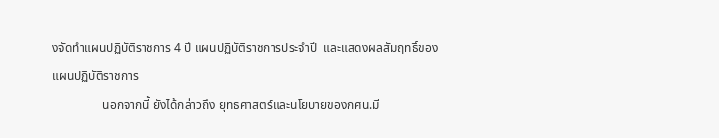งจัดทำแผนปฏิบัติราชการ 4 ปี แผนปฏิบัติราชการประจำปี  และแสดงผลสัมฤทธิ์ของแผนปฏิบัติราชการ
                นอกจากนี้ ยังได้กล่าวถึง ยุทธศาสตร์และนโยบายของกศน.มี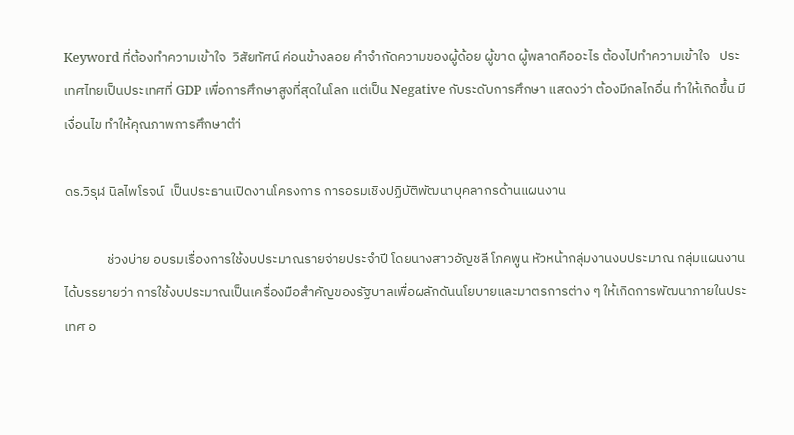Keyword ที่ต้องทำความเข้าใจ  วิสัยทัศน์ ค่อนข้างลอย คำจำกัดความของผู้ด้อย ผู้ขาด ผู้พลาดคืออะไร ต้องไปทำความเข้าใจ   ประเทศไทยเป็นประเทศที่ GDP เพื่อการศึกษาสูงที่สุดในโลก แต่เป็น Negative กับระดับการศึกษา แสดงว่า ต้องมีกลไกอื่น ทำให้เกิดขึ้น มีเงื่อนไข ทำให้คุณภาพการศึกษาตำ่

ดร.วิรุฬ นิลไพโรจน์  เป็นประธานเปิดงานโครงการ การอรมเชิงปฏิบัติพัฒนาบุคลากรด้านแผนงาน

              ช่วงบ่าย อบรมเรื่องการใช้งบประมาณรายจ่ายประจำปี โดยนางสาวอัญชลี โภคพูน หัวหน้ากลุ่มงานงบประมาณ กลุ่มแผนงาน ได้บรรยายว่า การใช้งบประมาณเป็นเครื่องมือสำคัญของรัฐบาลเพื่อผลักดันนโยบายและมาตรการต่าง ๆ ให้เกิดการพัฒนาภายในประเทศ อ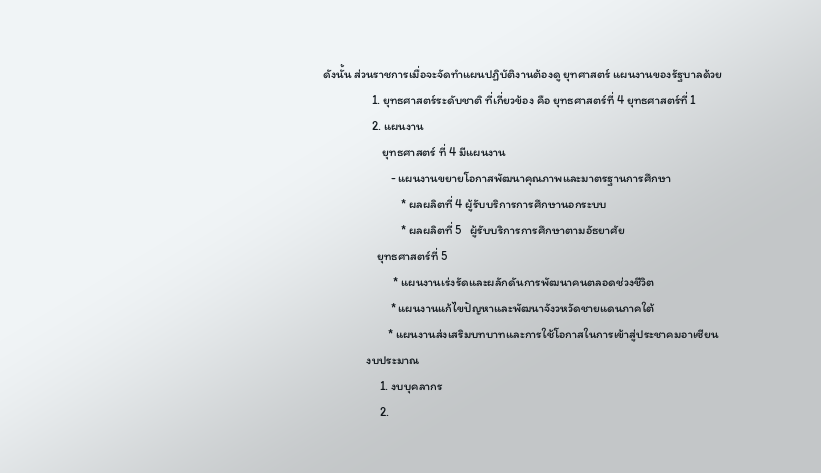ดังนั้น ส่วนราชการเมื่อจะจัดทำแผนปฏิบัติงานต้องดู ยุทศาสตร์ แผนงานของรัฐบาลด้วย
                  1. ยุทธศาสตร์ระดับชาติ ที่เกี่ยวข้อง คือ ยุทธศาสตร์ที่ 4 ยุทธศาสตร์ที่ 1
                  2. แผนงาน
                      ยุทธศาสตร์ ที่ 4 มีแผนงาน
                         - แผนงานขยายโอกาสพัฒนาคุณภาพและมาตรฐานการศึกษา
                             * ผลผลิตที่ 4 ผู้รับบริการการศึกษานอกระบบ
                             * ผลผลิตที่ 5   ผู้รับบริการการศึกษาตามอัธยาศัย
                    ยุทธศาสตร์ที่ 5
                          * แผนงานเร่งรัดและผลักดันการพัฒนาคนตลอดช่วงชีวิต
                         * แผนงานแก้ไขปัญหาและพัฒนาจังวหวัดชายแดนภาคใต้
                        * แผนงานส่งเสริมบทบาทและการใช้โอกาสในการเข้าสู่ประชาคมอาเซียน
                งบประมาณ
                     1. งบบุคลากร
                     2.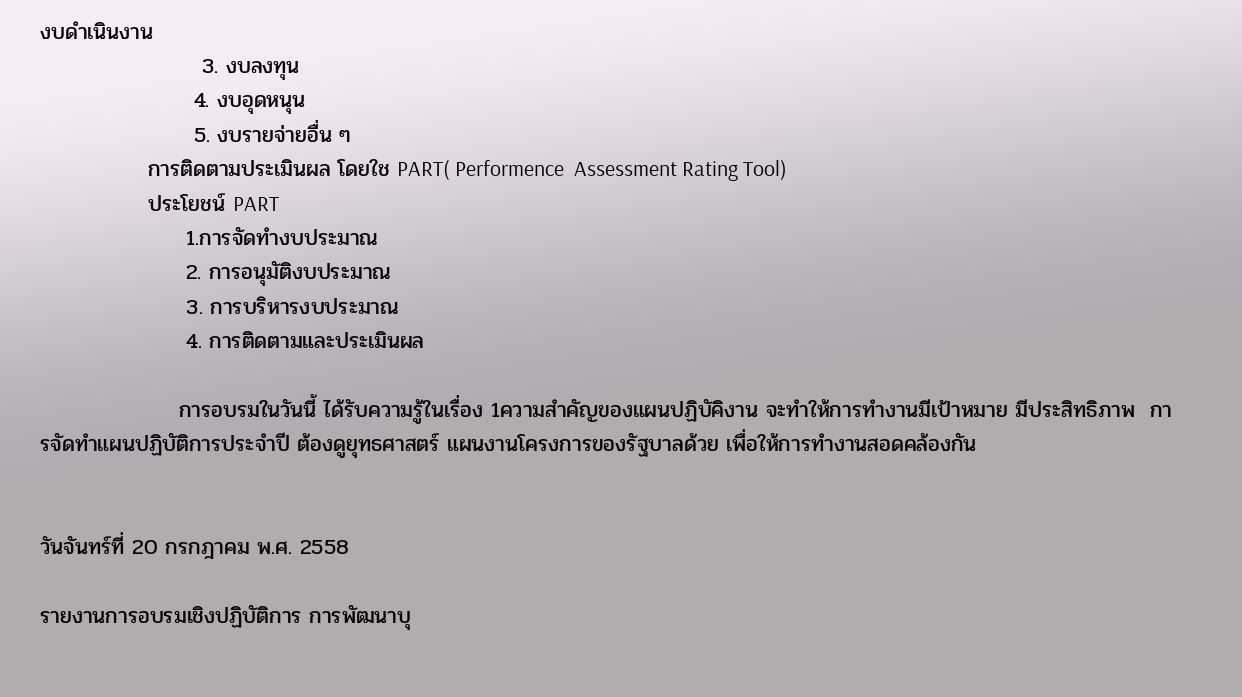งบดำเนินงาน
                     3. งบลงทุน
                    4. งบอุดหนุน
                    5. งบรายจ่ายอื่น ๆ
              การติดตามประเมินผล โดยใช PART( Performence  Assessment Rating Tool)
              ประโยชน์ PART
                   1.การจัดทำงบประมาณ
                   2. การอนุมัติงบประมาณ
                   3. การบริหารงบประมาณ
                   4. การติดตามและประเมินผล

                  การอบรมในวันนี้ ได้รับความรู้ในเรื่อง 1ความสำคัญของแผนปฏิบัคิงาน จะทำให้การทำงานมีเป้าหมาย มีประสิทธิภาพ  การจัดทำแผนปฏิบัติการประจำปี ต้องดูยุทธศาสตร์ แผนงานโครงการของรัฐบาลด้วย เพื่อให้การทำงานสอดคล้องกัน


วันจันทร์ที่ 20 กรกฎาคม พ.ศ. 2558

รายงานการอบรมเชิงปฏิบัติการ การพัฒนาบุ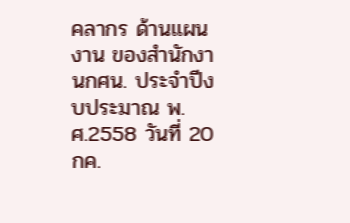คลากร ด้านแผนงาน ของสำนักงานกศน. ประจำปีงบประมาณ พ.ศ.2558 วันที่ 20 กค.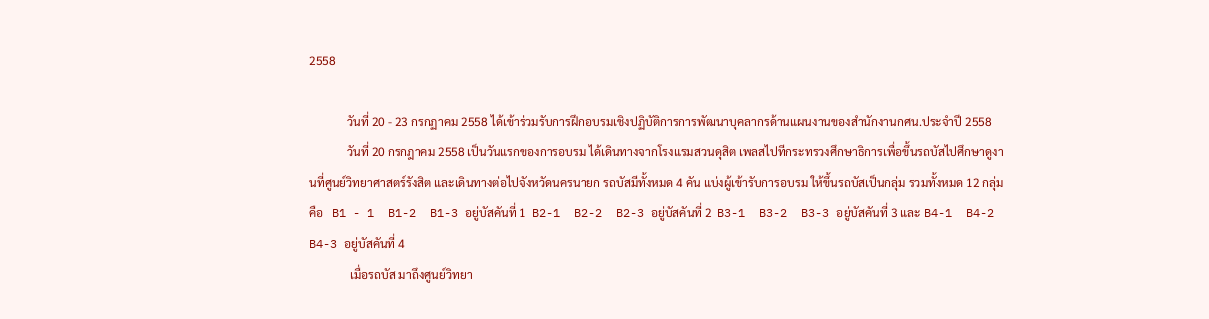2558

             วันที่ 20 - 23 กรกฏาคม 2558 ได้เข้าร่วมรับการฝึกอบรมเชิงปฏิบัติการการพัฒนาบุคลากรด้านแผนงานของสำนักงานกศน.ประจำปี 2558
             วันที่ 20 กรกฎาคม 2558 เป็นวันแรกของการอบรม ได้เดินทางจากโรงแรมสวนดุสิต เพลสไปทีกระทรวงศึกษาธิการเพื่อขึ้นรถบัสไปศึกษาดูงานที่ศูนย์วิทยาศาสตร์รังสิต และเดินทางต่อไปจังหวัดนครนายก รถบัสมีทั้งหมด 4 คัน แบ่งผู้เข้ารับการอบรม ให้ขึ้นรถบัสเป็นกลุ่ม รวมทั้งหมด 12 กลุ่ม คือ   B1 - 1  B1-2  B1-3 อยู่บัสคันที่ 1  B2-1  B2-2  B2-3 อยู่บัสคันที่ 2  B3-1  B3-2  B3-3 อยู่บัสคันที่ 3 และ B4-1  B4-2  B4-3 อยู่บัสคันที่ 4
              เมื่อรถบัส มาถึงศูนย์วิทยา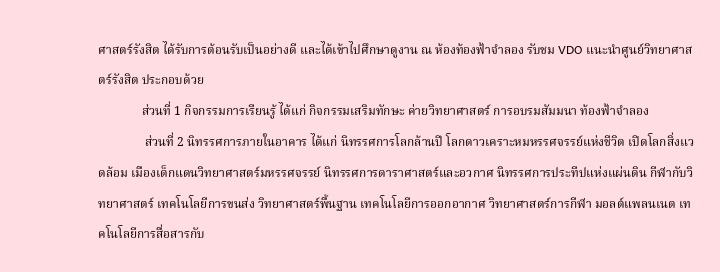ศาสตร์รังสิต ได้รับการต้อนรับเป็นอย่างดี และได้เข้าไปศึกษาดูงาน ณ ห้องท้องฟ้าจำลอง รับชม VDO แนะนำศูนย์วิทยาศาสตร์รังสิต ประกอบด้วย
              ส่วนที่ 1 กิจกรรมการเรียนรู้ ได้แก่ กิจกรรมเสริมทักษะ ค่ายวิทยาศาสตร์ การอบรมสัมมนา ท้องฟ้าจำลอง
               ส่วนที่ 2 นิทรรศการภายในอาคาร ได้แก่ นิทรรศการโลกล้านปี โลกดาวเคราะหมหรรศจรรย์แห่งชีวิต เปิดโลกสิ่งแวดล้อม เมืองเด็กแดนวิทยาศาสตร์มหรรศจรรย์ นิทรรศการดาราศาสตร์และอวกาศ นิทรรศการประทีปแห่งแผ่นดิน กีฬากับวิทยาศาสตร์ เทคโนโลยีการขนส่ง วิทยาศาสตร์พื้นฐาน เทคโนโลยีการออกอากาศ วิทยาศาสตร์การกีฬา มอลต์แพลนเนต เทคโนโลยีการสื่อสารกับ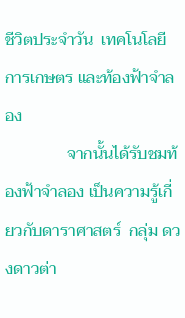ชีวิตประจำวัน  เทคโนโลยีการเกษตร และท้องฟ้าจำลอง
               จากนั้นได้รับชมท้องฟ้าจำลอง เป็นความรู้เกี่ยวกับดาราศาสตร์  กลุ่ม ดวงดาวต่า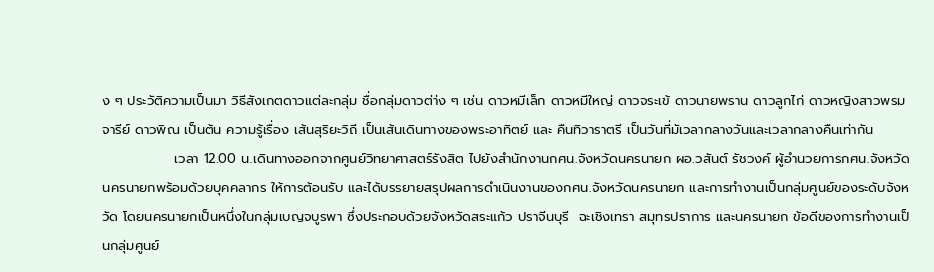ง ๆ ประวัติความเป็นมา วิธีสังเกตดาวแต่ละกลุ่ม ชื่อกลุ่มดาวต่า่ง ๆ เช่น ดาวหมีเล็ก ดาวหมีใหญ่ ดาวจระเข้ ดาวนายพราน ดาวลูกไก่ ดาวหญิงสาวพรมจารีย์ ดาวพิณ เป็นต้น ความรู้เรื่อง เส้นสุริยะวิถี เป็นเส้นเดินทางของพระอาทิตย์ และ คืนทิวาราตรี เป็นวันที่มัเวลากลางวันและเวลากลางคืนเท่ากัน
               เวลา 12.00 น.เดินทางออกจากศูนย์วิทยาศาสตร์รังสิต ไปยังสำนักงานกศน.จังหวัดนครนายก ผอ.วสันต์ รัชวงค์ ผู้อำนวยการกศน.จังหวัดนครนายกพร้อมด้วยบุคคลากร ให้การต้อนรับ และได้บรรยายสรุปผลการดำเนินงานของกศน.จังหวัดนครนายก และการทำงานเป็นกลุ่มศูนย์ของระดับจังหวัด โดยนครนายกเป็นหนึ่งในกลุ่มเบญจบูรพา ซึ่งประกอบด้วยจังหวัดสระแก้ว ปราจีนบุรี  ฉะเชิงเทรา สมุทรปราการ และนครนายก ข้อดีของการทำงานเป็นกลุ่มศูนย์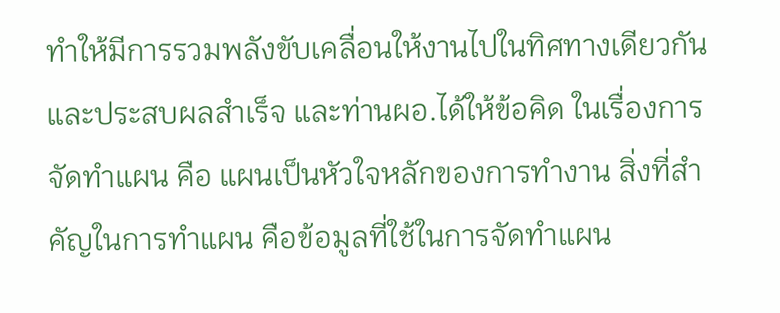ทำให้มีการรวมพลังขับเคลื่อนให้งานไปในทิศทางเดียวกัน และประสบผลสำเร็จ และท่านผอ.ได้ให้ข้อคิด ในเรื่องการจัดทำแผน คือ แผนเป็นหัวใจหลักของการทำงาน สิ่งที่สำคัญในการทำแผน คือข้อมูลที่ใช้ในการจัดทำแผน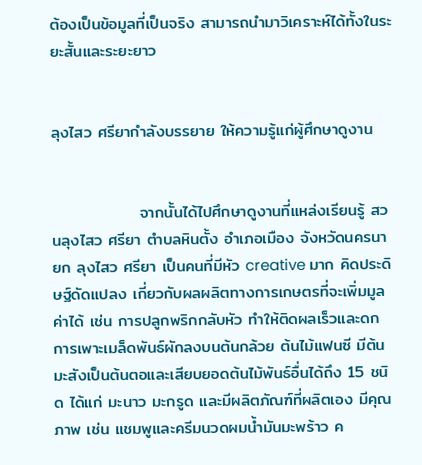ต้องเป็นข้อมูลที่เป็นจริง สามารถนำมาวิเคราะห์ได้ทั้งในระยะสั้นและระยะยาว


ลุงไสว ศรียากำลังบรรยาย ให้ความรู้แก่ผู้ศึกษาดูงาน


               จากนั้นได้ไปศึกษาดูงานที่แหล่งเรียนรู้ สวนลุงไสว ศรียา ตำบลหินตั้ง อำเภอเมือง จังหวัดนครนายก ลุงไสว ศรียา เป็นคนที่มีหัว creative มาก คิดประดิษฐ์ดัดแปลง เกี่ยวกับผลผลิตทางการเกษตรที่จะเพิ่มมูลค่าได้ เช่น การปลูกพริกกลับหัว ทำให้ติดผลเร็วและดก การเพาะเมล็ดพันธ์ผักลงบนต้นกล้วย ต้นไม้แฟนซี มีต้นมะสังเป็นต้นตอและเสียบยอดต้นไม้พันธ์อื่นได้ถึง 15 ชนิด ได้แก่ มะนาว มะกรูด และมีผลิตภัณฑ์ที่ผลิตเอง มีคุณภาพ เช่น แชมพูและครีมนวดผมน้ำมันมะพร้าว ค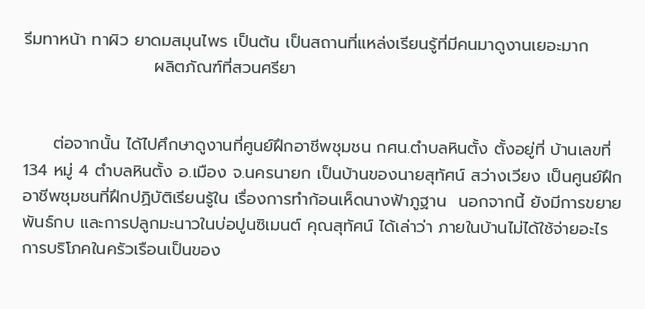รีมทาหน้า ทาผิว ยาดมสมุนไพร เป็นต้น เป็นสถานที่แหล่งเรียนรู้ที่มีคนมาดูงานเยอะมาก
                      ผลิตภัณฑ์ที่สวนศรียา


     ต่อจากนั้น ได้ไปศึกษาดูงานที่ศูนย์ฝึกอาชีพชุมชน กศน.ตำบลหินตั้ง ตั้งอยู่ที่ บ้านเลขที่ 134 หมู่ 4 ตำบลหินตั้ง อ.เมือง จ.นครนายก เป็นบ้านของนายสุทัศน์ สว่างเวียง เป็นศูนย์ฝึกอาชีพชุมชนที่ฝึกปฏิบัติเรียนรู้ใน เรื่องการทำก้อนเห็ดนางฟ้าภูฐาน  นอกจากนี้ ยังมีการขยายพันธ์กบ และการปลูกมะนาวในบ่อปูนซิเมนต์ คุณสุทัศน์ ได้เล่าว่า ภายในบ้านไม่ได้ใช้จ่ายอะไร การบริโภคในครัวเรือนเป็นของ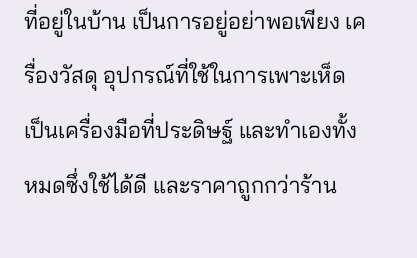ที่อยู่ในบ้าน เป็นการอยู่อย่าพอเพียง เครื่องวัสดุ อุปกรณ์ที่ใช้ในการเพาะเห็ด เป็นเครื่องมือที่ประดิษฐ์ และทำเองทั้งหมดซึ่งใช้ได้ดี และราคาถูกกว่าร้าน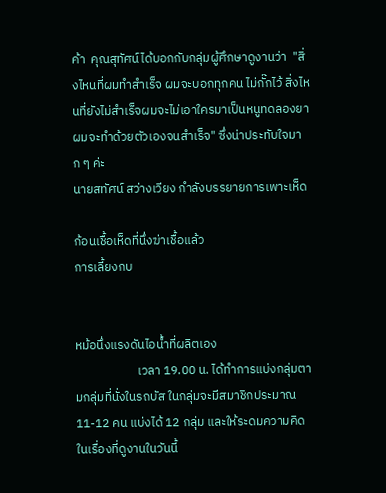ค้า  คุณสุทัศน์ได้บอกกับกลุ่มผู้ศึกษาดูงานว่า  "สิ่งไหนที่ผมทำสำเร็จ ผมจะบอกทุกคน ไม่กั๊กไว้ สิ่งไหนที่ยังไม่สำเร็จผมจะไม่เอาใครมาเป็นหนูทดลองยาผมจะทำด้วยตัวเองจนสำเร็จ" ซึ่งน่าประทับใจมาก ๆ ค่ะ
นายสทัศน์ สว่างเวียง กำลังบรรยายการเพาะเห็ด

ก้อนเชื้อเห็ดที่นึ่งฆ่าเชื้อแล้ว
การเลี้ยงกบ


หม้อนึ่งแรงดันไอน้ำที่ผลิตเอง
                      เวลา 19.00 น. ได้ทำการแบ่งกลุ่มตามกลุ่มที่นั่งในรถบัส ในกลุ่มจะมีสมาชิกประมาณ 11-12 คน แบ่งได้ 12 กลุ่ม และให้ระดมความคิดในเรื่องที่ดูงานในวันนี้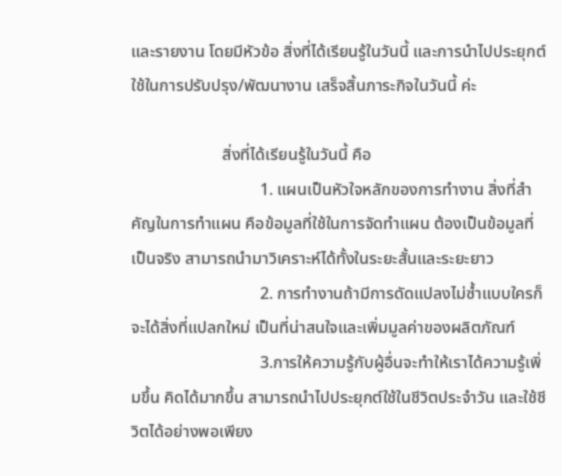และรายงาน โดยมีหัวข้อ สิ่งที่ได้เรียนรู้ในวันนี้ และการนำไปประยุกต์ใช้ในการปรับปรุง/พัฒนางาน เสร็จสิ้นภาระกิจในวันนี้ ค่ะ

                      สิ่งที่ได้เรียนรู้ในวันนี้ คือ
                               1. แผนเป็นหัวใจหลักของการทำงาน สิ่งที่สำคัญในการทำแผน คือข้อมูลที่ใช้ในการจัดทำแผน ต้องเป็นข้อมูลที่เป็นจริง สามารถนำมาวิเคราะห์ได้ทั้งในระยะสั้นและระยะยาว
                               2. การทำงานถ้ามีการดัดแปลงไม่ซ้ำแบบใครก็จะได้สิ่งที่แปลกใหม่ เป็นที่น่าสนใจและเพิ่มมูลค่าของผลิตภัณฑ์
                               3.การให้ความรู้กับผู้อื่นจะทำให้เราได้ความรู้เพิ่มขึ้น คิดได้มากขึ้น สามารถนำไปประยุกต์ใช้ในชีวิตประจำวัน และใช้ชีวิตได้อย่างพอเพียง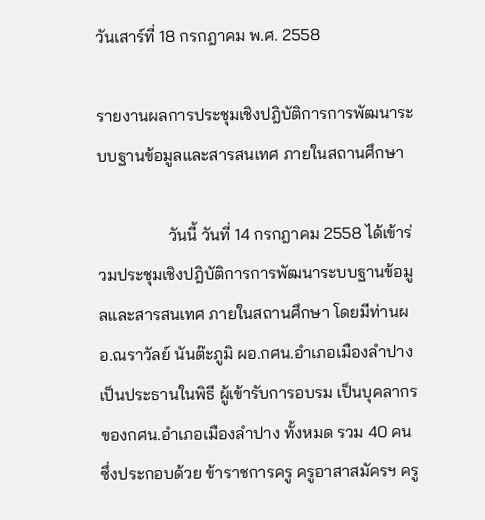วันเสาร์ที่ 18 กรกฎาคม พ.ศ. 2558

รายงานผลการประชุมเชิงปฎิบัติการการพัฒนาระบบฐานข้อมูลและสารสนเทศ ภายในสถานศึกษา

                 วันนี้ วันที่ 14 กรกฎาคม 2558 ได้เข้าร่วมประชุมเชิงปฎิบัติการการพัฒนาระบบฐานข้อมูลและสารสนเทศ ภายในสถานศึกษา โดยมีท่านผอ.ณราวัลย์ นันต๊ะภูมิ ผอ.กศน.อำเภอเมืองลำปางเป็นประธานในพิธี ผู้เข้ารับการอบรม เป็นบุคลากรของกศน.อำเภอเมืองลำปาง ทั้งหมด รวม 40 คน ซึ่งประกอบด้วย ข้าราชการครู ครูอาสาสมัครฯ ครู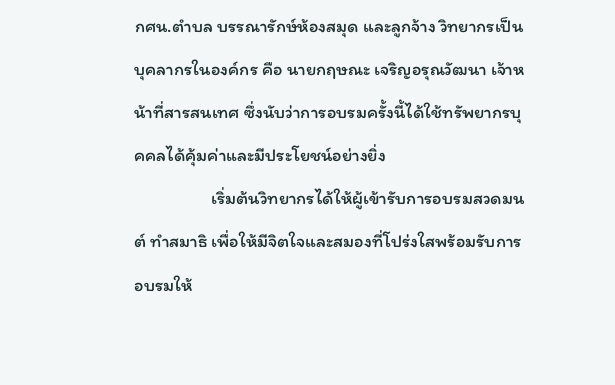กศน.ตำบล บรรณารักษ์ห้องสมุด และลูกจ้าง วิทยากรเป็นบุคลากรในองค์กร คือ นายกฤษณะ เจริญอรุณวัฒนา เจ้าหน้าที่สารสนเทศ ซึ่งนับว่าการอบรมครั้งนี้ได้ใช้ทรัพยากรบุคคลได้คุ้มค่าและมีประโยชน์อย่างยิ่ง
                   เริ่มต้นวิทยากรได้ให้ผู้เข้ารับการอบรมสวดมนต์ ทำสมาธิ เพื่อให้มีจิตใจและสมองที่โปร่งใสพร้อมรับการอบรมให้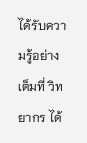ได้รับความรู้อย่างเต็มที่ วิทยากร ได้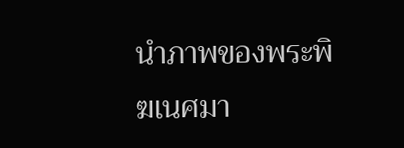นำภาพของพระพิฆเนศมา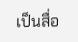เป็นสื่อ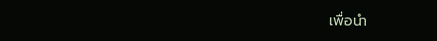เพื่อนำ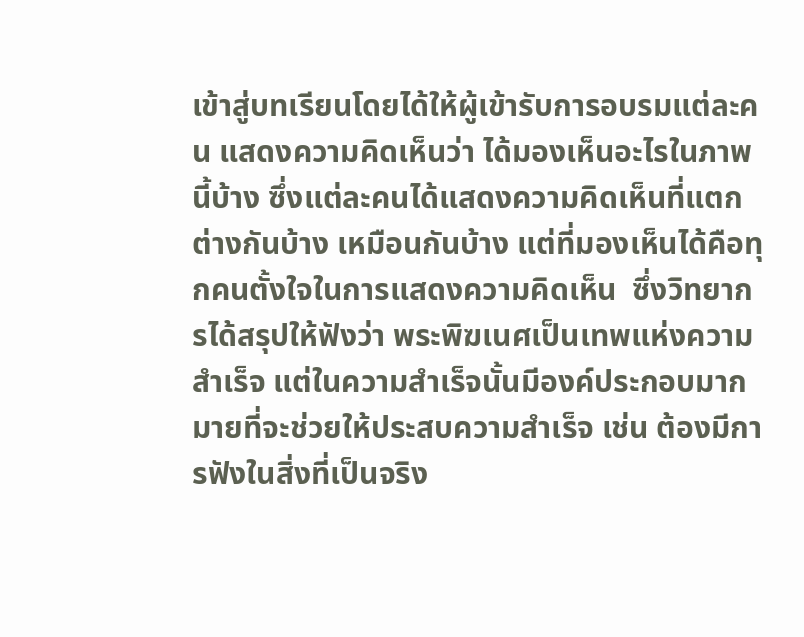เข้าสู่บทเรียนโดยได้ให้ผู้เข้ารับการอบรมแต่ละคน แสดงความคิดเห็นว่า ได้มองเห็นอะไรในภาพนี้บ้าง ซึ่งแต่ละคนได้แสดงความคิดเห็นที่แตกต่างกันบ้าง เหมือนกันบ้าง แต่ที่มองเห็นได้คือทุกคนตั้งใจในการแสดงความคิดเห็น  ซึ่งวิทยากรได้สรุปให้ฟังว่า พระพิฆเนศเป็นเทพแห่งความสำเร็จ แต่ในความสำเร็จนั้นมีองค์ประกอบมากมายที่จะช่วยให้ประสบความสำเร็จ เช่น ต้องมีการฟังในสิ่งที่เป็นจริง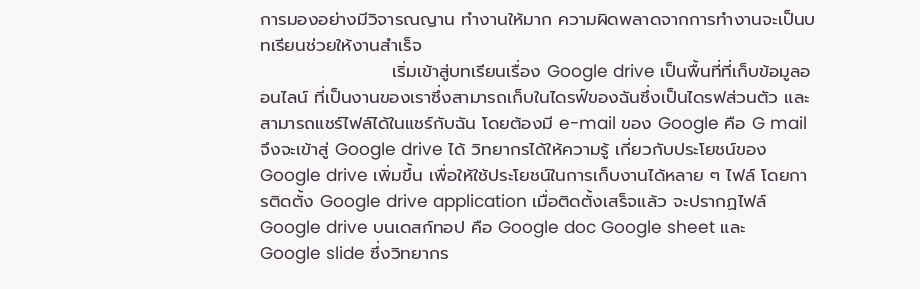การมองอย่างมีวิจารณญาน ทำงานให้มาก ความผิดพลาดจากการทำงานจะเป็นบทเรียนช่วยให้งานสำเร็จ
                     เริ่มเข้าสู่บทเรียนเรื่อง Google drive เป็นพื้นที่ที่เก็บข้อมูลออนไลน์ ที่เป็นงานของเราซึ่งสามารถเก็บในไดรฟ์ของฉันซึ่งเป็นไดรฟส่วนตัว และสามารถแชร์ไฟล์ได้ในแชร์กับฉัน โดยต้องมี e-mail ของ Google คือ G mail จึงจะเข้าสู่ Google drive ได้ วิทยากรได้ให้ความรู้ เกี่ยวกับประโยชน์ของ Google drive เพิ่มขึ้น เพื่อให้ใช้ประโยชน์ในการเก็บงานได้หลาย ๆ ไฟล์ โดยการติดตั้ง Google drive application เมื่อติดตั้งเสร็จแล้ว จะปรากฏไฟล์ Google drive บนเดสก์ทอป คือ Google doc Google sheet และ Google slide ซึ่งวิทยากร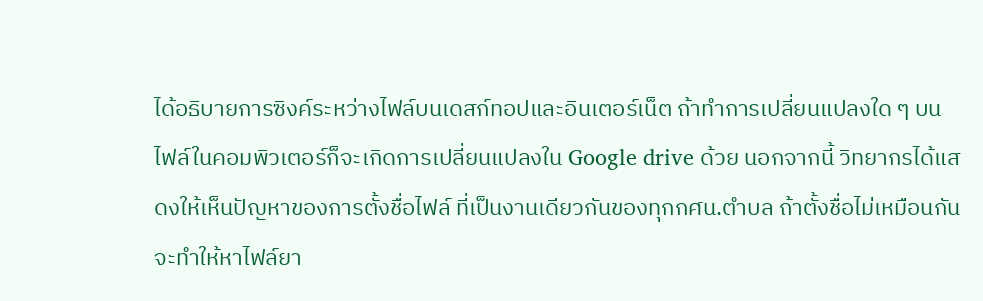ได้อธิบายการซิงค์ระหว่างไฟล์บนเดสก์ทอปและอินเตอร์เน็ต ถ้าทำการเปลี่ยนแปลงใด ๆ บนไฟล์ในคอมพิวเตอร์ก็จะเกิดการเปลี่ยนแปลงใน Google drive ด้วย นอกจากนี้ วิทยากรได้แสดงให้เห็นปัญหาของการตั้งชื่อไฟล์ ที่เป็นงานเดียวกันของทุกกศน.ตำบล ถ้าตั้งชื่อไม่เหมือนกันจะทำให้หาไฟล์ยา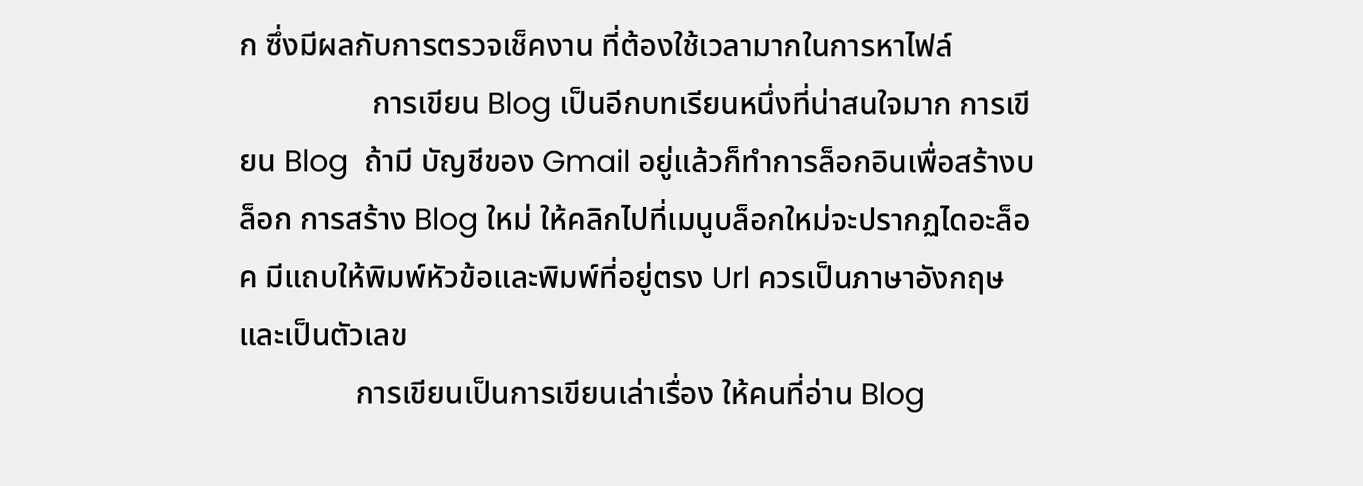ก ซึ่งมีผลกับการตรวจเช็คงาน ที่ต้องใช้เวลามากในการหาไฟล์
                 การเขียน Blog เป็นอีกบทเรียนหนึ่งที่น่าสนใจมาก การเขียน Blog  ถ้ามี บัญชีของ Gmail อยู่แล้วก็ทำการล็อกอินเพื่อสร้างบล็อก การสร้าง Blog ใหม่ ให้คลิกไปที่เมนูบล็อกใหม่จะปรากฏไดอะล็อค มีแถบให้พิมพ์หัวข้อและพิมพ์ที่อยู่ตรง Url ควรเป็นภาษาอังกฤษและเป็นตัวเลข
               การเขียนเป็นการเขียนเล่าเรื่อง ให้คนที่อ่าน Blog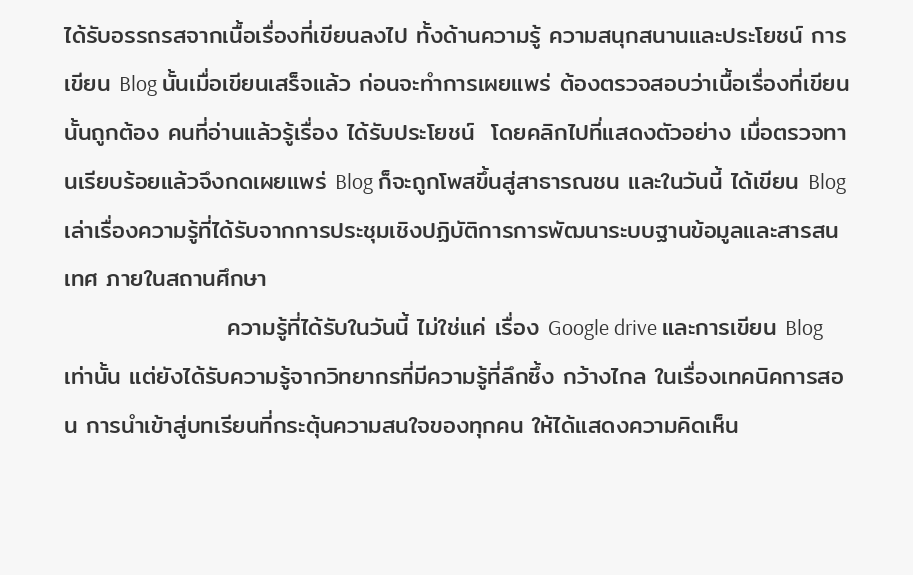ได้รับอรรถรสจากเนื้อเรื่องที่เขียนลงไป ทั้งด้านความรู้ ความสนุกสนานและประโยชน์ การเขียน Blog นั้นเมื่อเขียนเสร็จแล้ว ก่อนจะทำการเผยแพร่ ต้องตรวจสอบว่าเนื้อเรื่องที่เขียนนั้นถูกต้อง คนที่อ่านแล้วรู้เรื่อง ได้รับประโยชน์  โดยคลิกไปที่แสดงตัวอย่าง เมื่อตรวจทานเรียบร้อยแล้วจึงกดเผยแพร่ Blog ก็จะถูกโพสขึ้นสู่สาธารณชน และในวันนี้ ได้เขียน Blog เล่าเรื่องความรู้ที่ได้รับจากการประชุมเชิงปฏิบัติการการพัฒนาระบบฐานข้อมูลและสารสนเทศ ภายในสถานศึกษา
                   ความรู้ที่ได้รับในวันนี้ ไม่ใช่แค่ เรื่อง Google drive และการเขียน Blogเท่านั้น แต่ยังได้รับความรู้จากวิทยากรที่มีความรู้ที่ลึกซึ้ง กว้างไกล ในเรื่องเทคนิคการสอน การนำเข้าสู่บทเรียนที่กระตุ้นความสนใจของทุกคน ให้ได้แสดงความคิดเห็น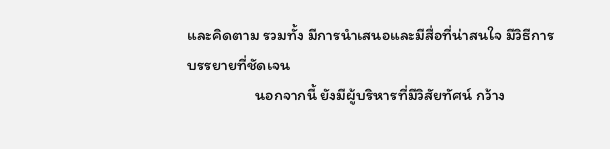และคิดตาม รวมทั้ง มีการนำเสนอและมีสื่อที่น่าสนใจ มีวิธีการบรรยายที่ชัดเจน
                   นอกจากนี้ ยังมีผู้บริหารที่มีวิสัยทัศน์ กว้าง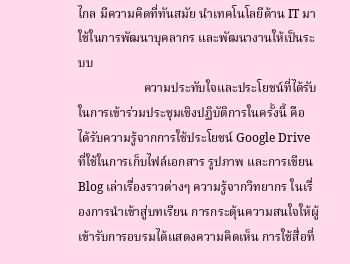ไกล มีความคิดที่ทันสมัย นำเทคโนโลยีด้าน IT มาใช้ในการพัฒนาบุคลากร และพัฒนางานให้เป็นระบบ
                     ความประทับใจและประโยชน์ที่ได้รับในการเข้าร่วมประชุมเชิงปฏิบัติการในครั้งนี้ คือ ได้รับความรู้จากการใช้ประโยชน์ Google Drive ที่ใช้ในการเก็บไฟล์เอกสาร รูปภาพ และการเขียน Blog เล่าเรื่องราวต่างๆ ความรู้จากวิทยากร ในเรื่องการนำเข้าสู่บทเรียน การกระตุ้นความสนใจให้ผู้เข้ารับการอบรมได้แสดงความคิดเห็น การใช้สื่อที่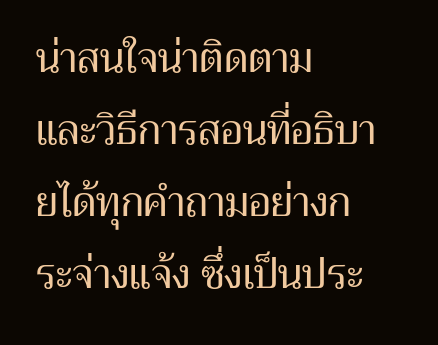น่าสนใจน่าติดตาม และวิธีการสอนที่อธิบายได้ทุกคำถามอย่างกระจ่างแจ้ง ซึ่งเป็นประ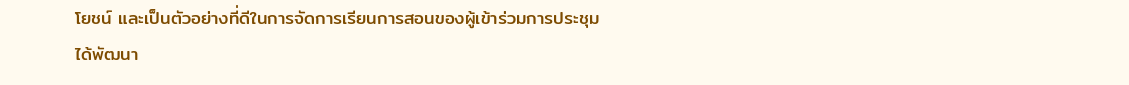โยชน์ และเป็นตัวอย่างที่ดีในการจัดการเรียนการสอนของผู้เข้าร่วมการประชุม ได้พัฒนา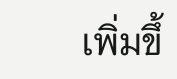เพิ่มขึ้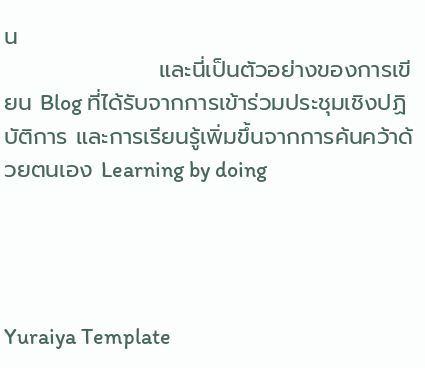น
                   และนี่เป็นตัวอย่างของการเขียน Blog ที่ได้รับจากการเข้าร่วมประชุมเชิงปฏิบัติการ และการเรียนรู้เพิ่มขึ้นจากการค้นคว้าด้วยตนเอง Learning by doing




Yuraiya Template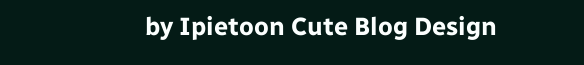by Ipietoon Cute Blog Design